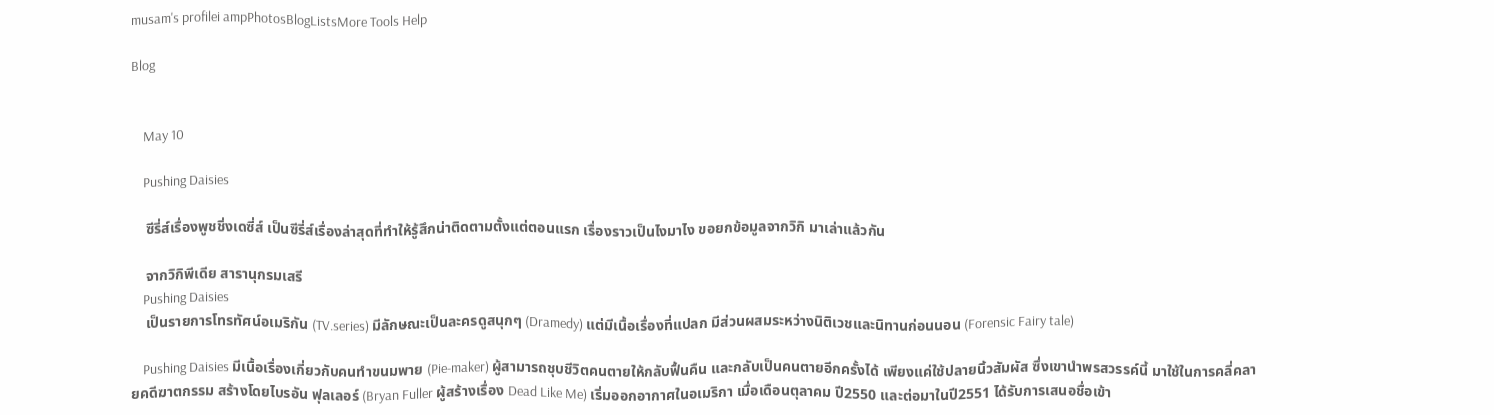musam's profilei ampPhotosBlogListsMore Tools Help

Blog


    May 10

    Pushing Daisies

    ซีรี่ส์เรื่องพูชชิ่งเดซี่ส์ เป็นซีรี่ส์เรื่องล่าสุดที่ทำให้รู้สึกน่าติดตามตั้งแต่ตอนแรก เรื่องราวเป็นไงมาไง ขอยกข้อมูลจากวิกิ มาเล่าแล้วกัน

    จากวิกิพีเดีย สารานุกรมเสรี
    Pushing Daisies
    เป็นรายการโทรทัศน์อเมริกัน (TV.series) มีลักษณะเป็นละครดูสนุกๆ (Dramedy) แต่มีเนื้อเรื่องที่แปลก มีส่วนผสมระหว่างนิติเวชและนิทานก่อนนอน (Forensic Fairy tale)

    Pushing Daisies มีเนื้อเรื่องเกี่ยวกับคนทำขนมพาย (Pie-maker) ผู้สามารถชุบชีวิตคนตายให้กลับฟื้นคืน และกลับเป็นคนตายอีกครั้งได้ เพียงแค่ใช้ปลายนิ้วสัมผัส ซึ่งเขานำพรสวรรค์นี้ มาใช้ในการคลี่คลายคดีฆาตกรรม สร้างโดยไบรอัน ฟุลเลอร์ (Bryan Fuller ผู้สร้างเรื่อง Dead Like Me) เริ่มออกอากาศในอเมริกา เมื่อเดือนตุลาคม ปี2550 และต่อมาในปี2551 ได้รับการเสนอชื่อเข้า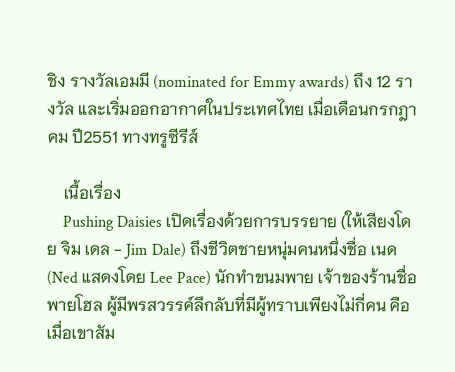ชิง รางวัลเอมมี (nominated for Emmy awards) ถึง 12 รางวัล และเริ่มออกอากาศในประเทศไทย เมื่อเดือนกรกฎาคม ปี2551 ทางทรูซีรีส์

    เนื้อเรื่อง
    Pushing Daisies เปิดเรื่องด้วยการบรรยาย (ให้เสียงโดย จิม เดล - Jim Dale) ถึงชีวิตชายหนุ่มคนหนึ่งชื่อ เนด (Ned แสดงโดย Lee Pace) นักทำขนมพาย เจ้าของร้านชื่อพายโฮล ผู้มีพรสวรรค์ลึกลับที่มีผู้ทราบเพียงไม่กี่คน คือ เมื่อเขาสัม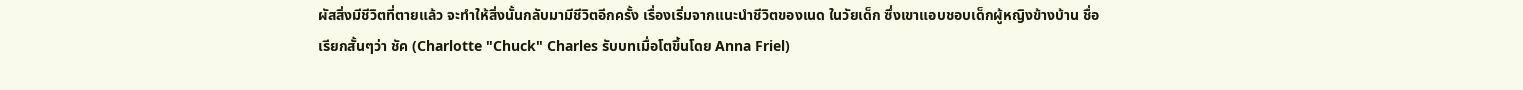ผัสสิ่งมีชีวิตที่ตายแล้ว จะทำให้สิ่งนั้นกลับมามีชีวิตอีกครั้ง เรื่องเริ่มจากแนะนำชีวิตของเนด ในวัยเด็ก ซึ่งเขาแอบชอบเด็กผู้หญิงข้างบ้าน ชื่อเรียกสั้นๆว่า ชัค (Charlotte "Chuck" Charles รับบทเมื่อโตขึ้นโดย Anna Friel)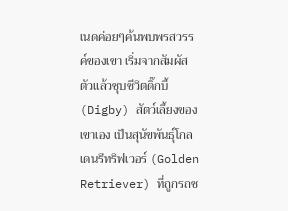เนดค่อยๆค้นพบพรสวรรค์ของเขา เริ่มจากสัมผัสตัวแล้วชุบชีวิตดิ๊กบี้ (Digby) สัตว์เลี้ยงของเขาเอง เป็นสุนัขพันธุ์โกลเดนรีทริฟเวอร์ (Golden Retriever) ที่ถูกรถช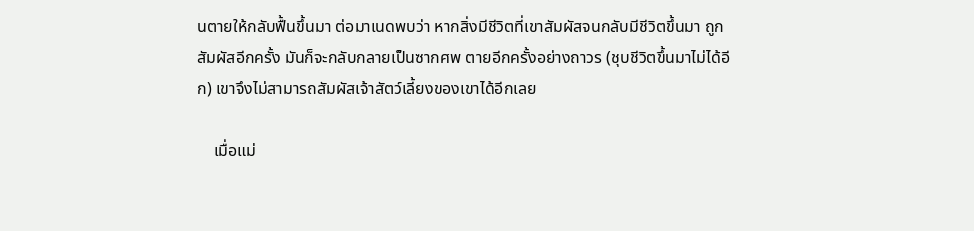นตายให้กลับฟื้นขึ้นมา ต่อมาเนดพบว่า หากสิ่งมีชีวิตที่เขาสัมผัสจนกลับมีชีวิตขึ้นมา ถูกสัมผัสอีกครั้ง มันก็จะกลับกลายเป็นซากศพ ตายอีกครั้งอย่างถาวร (ชุบชีวิตขึ้นมาไม่ได้อีก) เขาจึงไม่สามารถสัมผัสเจ้าสัตว์เลี้ยงของเขาได้อีกเลย

    เมื่อแม่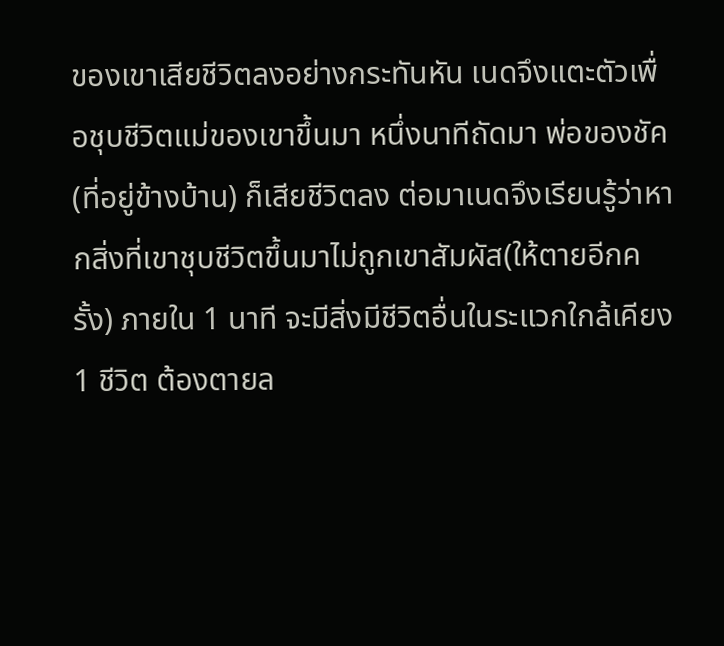ของเขาเสียชีวิตลงอย่างกระทันหัน เนดจึงแตะตัวเพื่อชุบชีวิตแม่ของเขาขึ้นมา หนึ่งนาทีถัดมา พ่อของชัค (ที่อยู่ข้างบ้าน) ก็เสียชีวิตลง ต่อมาเนดจึงเรียนรู้ว่าหากสิ่งที่เขาชุบชีวิตขึ้นมาไม่ถูกเขาสัมผัส(ให้ตายอีกครั้ง) ภายใน 1 นาที จะมีสิ่งมีชีวิตอื่นในระแวกใกล้เคียง 1 ชีวิต ต้องตายล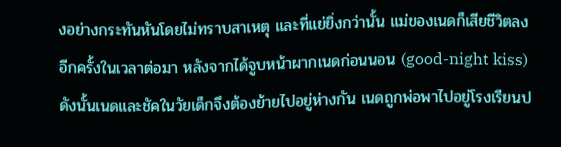งอย่างกระทันหันโดยไม่ทราบสาเหตุ และที่แย่ยิ่งกว่านั้น แม่ของเนดก็เสียชีวิตลงอีกครั้งในเวลาต่อมา หลังจากได้จูบหน้าผากเนดก่อนนอน (good-night kiss) ดังนั้นเนดและชัคในวัยเด็กจึงต้องย้ายไปอยู่ห่างกัน เนดถูกพ่อพาไปอยู่โรงเรียนป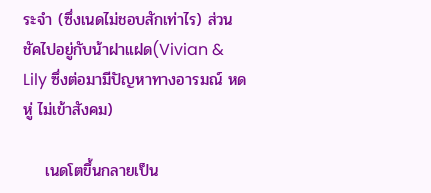ระจำ (ซึ่งเนดไม่ชอบสักเท่าไร) ส่วนชัคไปอยู่กับน้าฝาแฝด(Vivian & Lily ซึ่งต่อมามีปัญหาทางอารมณ์ หดหู่ ไม่เข้าสังคม)

    เนดโตขึ้นกลายเป็น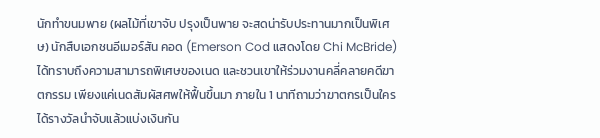นักทำขนมพาย (ผลไม้ที่เขาจับ ปรุงเป็นพาย จะสดน่ารับประทานมากเป็นพิเศษ) นักสืบเอกชนอีเมอร์สัน คอด (Emerson Cod แสดงโดย Chi McBride) ได้ทราบถึงความสามารถพิเศษของเนด และชวนเขาให้ร่วมงานคลี่คลายคดีฆาตกรรม เพียงแค่เนดสัมผัสศพให้ฟื้นขึ้นมา ภายใน 1 นาทีถามว่าฆาตกรเป็นใคร ได้รางวัลนำจับแล้วแบ่งเงินกัน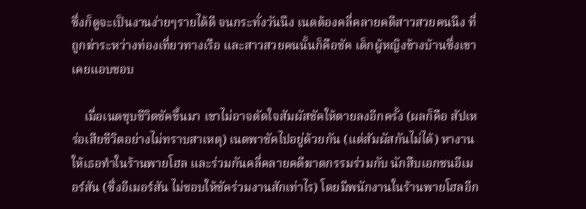ซึ่งก็ดูจะเป็นงานง่ายๆรายได้ดี จนกระทั่งวันนึง เนดต้องคลี่คลายคดีสาวสวยคนนึง ที่ถูกฆ่าระหว่างท่องเที่ยวทางเรือ และสาวสวยคนนั้นก็คือชัค เด็กผู้หญิงข้างบ้านซึ่งเขาเคยแอบชอบ

    เมื่อเนดชุบชีวิตชัคขึ้นมา เขาไม่อาจตัดใจสัมผัสชัคให้ตายลงอีกครั้ง (ผลก็คือ สัปเหร่อเสียชีวิตอย่างไม่ทราบสาเหตุ) เนดพาชัคไปอยู่ด้วยกัน (แต่สัมผัสกันไม่ได้) หางานให้เธอทำในร้านพายโฮล และร่วมกันคลี่คลายคดีฆาตกรรมร่วมกับ นักสืบเอกชนอีเมอร์สัน (ซึ่งอีเมอร์สัน ไม่ชอบให้ชัคร่วมงานสักเท่าไร) โดยมีพนักงานในร้านพายโฮลอีก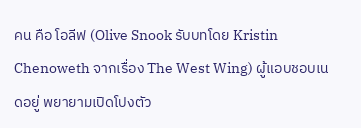คน คือ โอลีฟ (Olive Snook รับบทโดย Kristin Chenoweth จากเรื่อง The West Wing) ผู้แอบชอบเนดอยู่ พยายามเปิดโปงตัว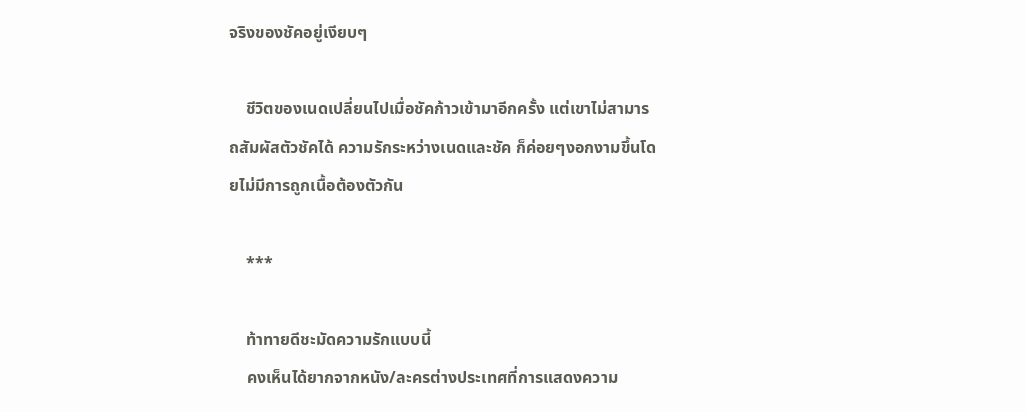จริงของชัคอยู่เงียบๆ

    ชีวิตของเนดเปลี่ยนไปเมื่อชัคก้าวเข้ามาอีกครั้ง แต่เขาไม่สามารถสัมผัสตัวชัคได้ ความรักระหว่างเนดและชัค ก็ค่อยๆงอกงามขึ้นโดยไม่มีการถูกเนื้อต้องตัวกัน

    ***

    ท้าทายดีชะมัดความรักแบบนี้
    คงเห็นได้ยากจากหนัง/ละครต่างประเทศที่การแสดงความ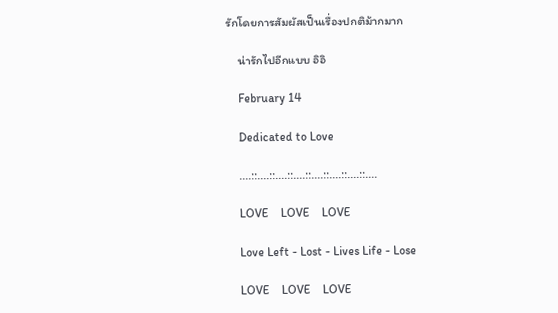รักโดยการสัมผัสเป็นเรื่องปกติม้ากมาก

    น่ารักไปอีกแบบ อิอิ

    February 14

    Dedicated to Love

    ....::....::....::....::....::....::....::....

    LOVE    LOVE    LOVE

    Love Left - Lost - Lives Life - Lose

    LOVE    LOVE    LOVE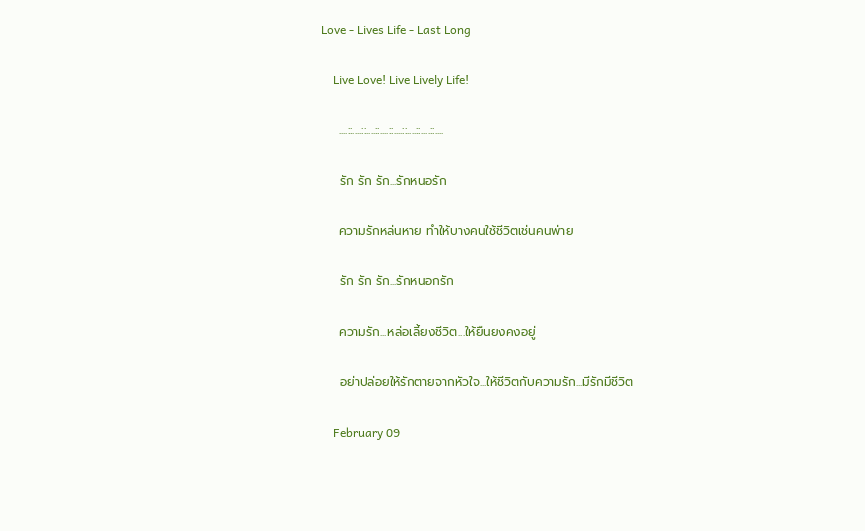Love - Lives Life - Last Long

    Live Love! Live Lively Life!

    ....::....::....::....::....::....::....::....

    รัก รัก รัก...รักหนอรัก

    ความรักหล่นหาย ทำให้บางคนใช้ชีวิตเช่นคนพ่าย

    รัก รัก รัก...รักหนอกรัก

    ความรัก...หล่อเลี้ยงชีวิต...ให้ยืนยงคงอยู่

    อย่าปล่อยให้รักตายจากหัวใจ...ให้ชีวิตกับความรัก...มีรักมีชีวิต

    February 09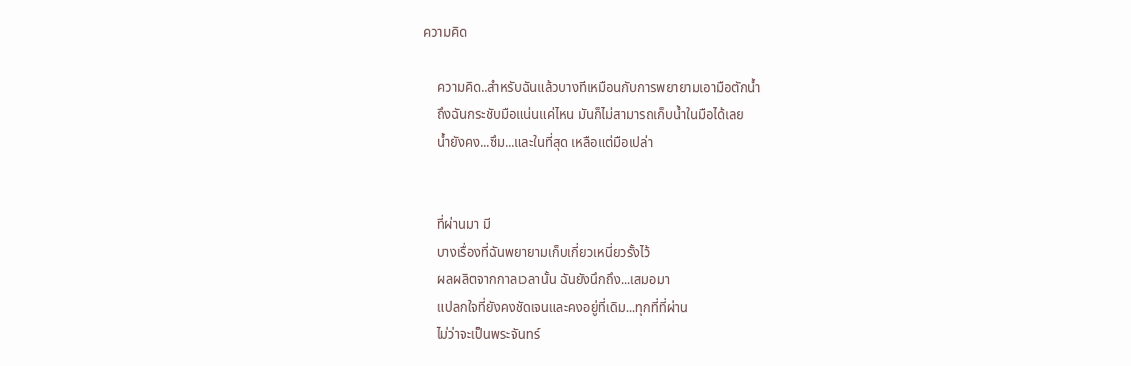ความคิด

    ความคิด..สำหรับฉันแล้วบางทีเหมือนกับการพยายามเอามือตักน้ำ
    ถึงฉันกระชับมือแน่นแค่ไหน มันก็ไม่สามารถเก็บน้ำในมือได้เลย
    น้ำยังคง...ซึม...และในที่สุด เหลือแต่มือเปล่า


    ที่ผ่านมา มี
    บางเรื่องที่ฉันพยายามเก็บเกี่ยวเหนี่ยวรั้งไว้
    ผลผลิตจากกาลเวลานั้น ฉันยังนึกถึง...เสมอมา
    แปลกใจที่ยังคงชัดเจนและคงอยู่ที่เดิม...ทุกที่ที่ผ่าน
    ไม่ว่าจะเป็นพระจันทร์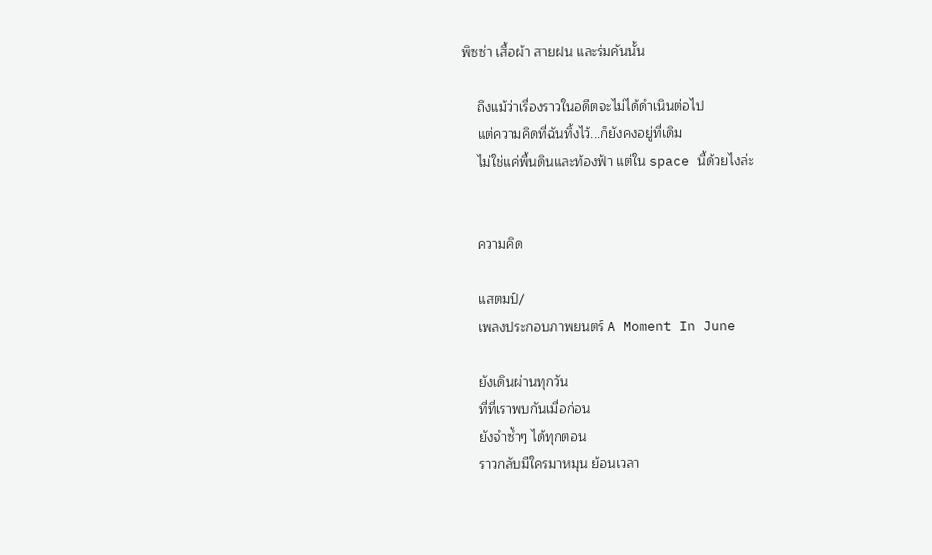พิซซ่า เสื้อผ้า สายฝน และร่มคันนั้น

    ถึงแม้ว่าเรื่องราวในอดีตจะไม่ได้ดำเนินต่อไป
    แต่ความคิดที่ฉันทิ้งไว้...ก็ยังคงอยู่ที่เดิม
    ไม่ใช่แค่พื้นดินและท้องฟ้า แต่ใน space นี้ด้วยไงล่ะ


    ความคิด

    แสตมป์/
    เพลงประกอบภาพยนตร์ A Moment In June

    ยังเดินผ่านทุกวัน
    ที่ที่เราพบกันเมื่อก่อน
    ยังจำซ้ำๆ ได้ทุกตอน
    ราวกลับมีใครมาหมุน ย้อนเวลา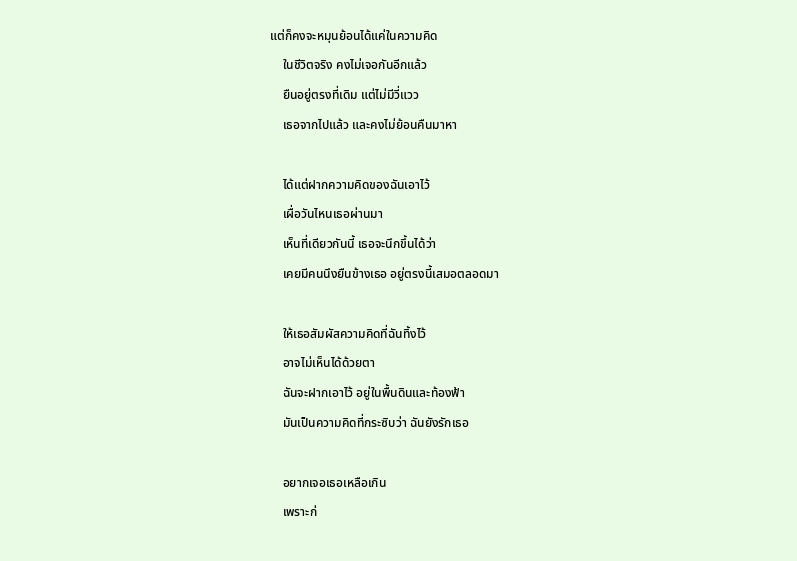แต่ก็คงจะหมุนย้อนได้แค่ในความคิด
    ในชีวิตจริง คงไม่เจอกันอีกแล้ว
    ยืนอยู่ตรงที่เดิม แต่ไม่มีวี่แวว
    เธอจากไปแล้ว และคงไม่ย้อนคืนมาหา

    ได้แต่ฝากความคิดของฉันเอาไว้
    เผื่อวันไหนเธอผ่านมา
    เห็นที่เดียวกันนี้ เธอจะนึกขึ้นได้ว่า
    เคยมีคนนึงยืนข้างเธอ อยู่ตรงนี้เสมอตลอดมา

    ให้เธอสัมผัสความคิดที่ฉันทิ้งไว้
    อาจไม่เห็นได้ด้วยตา
    ฉันจะฝากเอาไว้ อยู่ในพื้นดินและท้องฟ้า
    มันเป็นความคิดที่กระซิบว่า ฉันยังรักเธอ

    อยากเจอเธอเหลือเกิน
    เพราะก่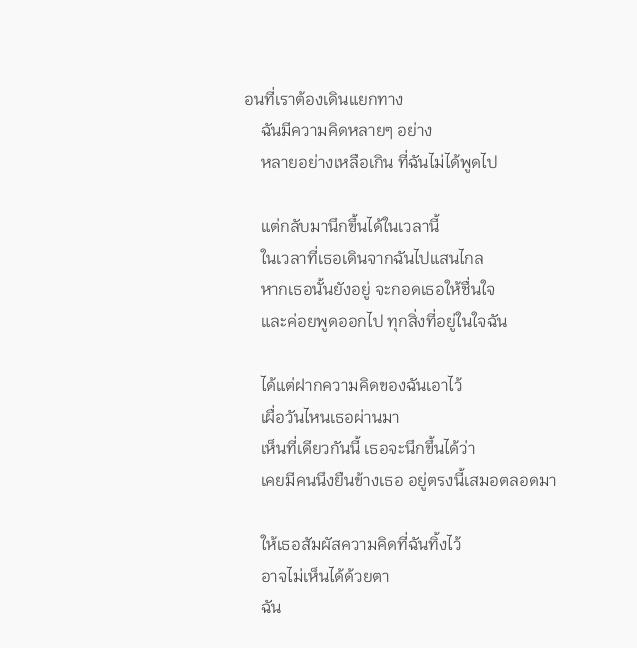อนที่เราต้องเดินแยกทาง
    ฉันมีความคิดหลายๆ อย่าง
    หลายอย่างเหลือเกิน ที่ฉันไม่ได้พูดไป

    แต่กลับมานึกขึ้นได้ในเวลานี้
    ในเวลาที่เธอเดินจากฉันไปแสนไกล
    หากเธอนั้นยังอยู่ จะกอดเธอให้ชื่นใจ
    และค่อยพูดออกไป ทุกสิ่งที่อยู่ในใจฉัน

    ได้แต่ฝากความคิดของฉันเอาไว้
    เผื่อวันไหนเธอผ่านมา
    เห็นที่เดียวกันนี้ เธอจะนึกขึ้นได้ว่า
    เคยมีคนนึงยืนข้างเธอ อยู่ตรงนี้เสมอตลอดมา

    ให้เธอสัมผัสความคิดที่ฉันทิ้งไว้
    อาจไม่เห็นได้ด้วยตา
    ฉัน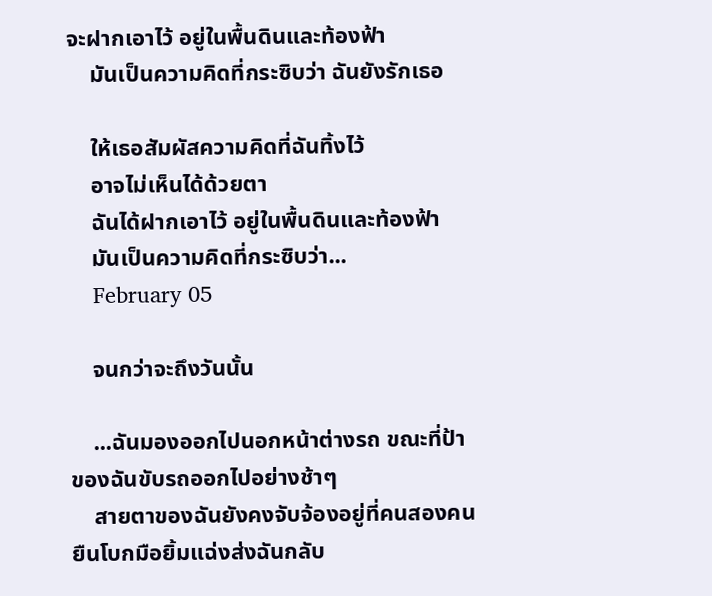จะฝากเอาไว้ อยู่ในพื้นดินและท้องฟ้า
    มันเป็นความคิดที่กระซิบว่า ฉันยังรักเธอ

    ให้เธอสัมผัสความคิดที่ฉันทิ้งไว้
    อาจไม่เห็นได้ด้วยตา
    ฉันได้ฝากเอาไว้ อยู่ในพื้นดินและท้องฟ้า
    มันเป็นความคิดที่กระซิบว่า...
    February 05

    จนกว่าจะถึงวันนั้น

    ...ฉันมองออกไปนอกหน้าต่างรถ ขณะที่ป้าของฉันขับรถออกไปอย่างช้าๆ
    สายตาของฉันยังคงจับจ้องอยู่ที่คนสองคน ยืนโบกมือยิ้มแฉ่งส่งฉันกลับ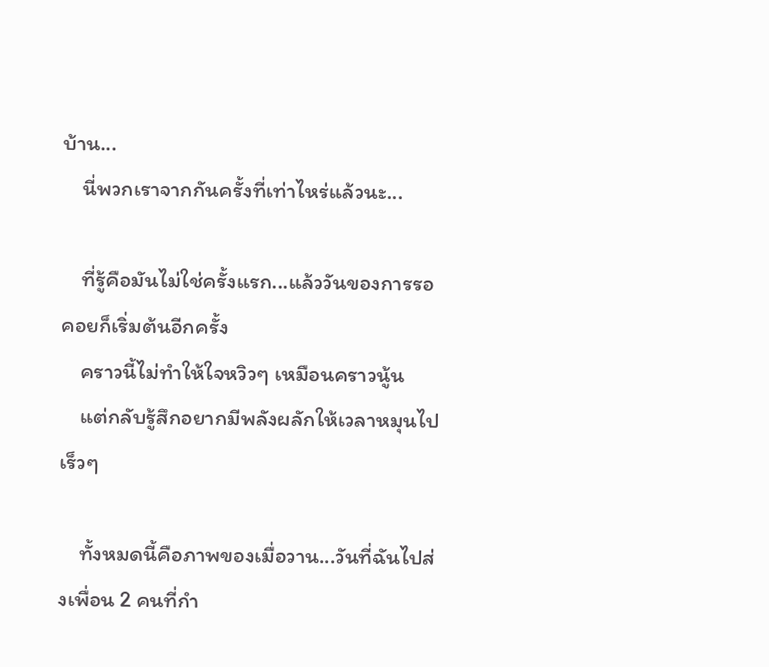บ้าน...
    นี่พวกเราจากกันครั้งที่เท่าไหร่แล้วนะ...

    ที่รู้คือมันไม่ใช่ครั้งแรก...แล้ววันของการรอคอยก็เริ่มต้นอีกครั้ง
    คราวนี้ไม่ทำให้ใจหวิวๆ เหมือนคราวนู้น
    แต่กลับรู้สึกอยากมีพลังผลักให้เวลาหมุนไปเร็วๆ

    ทั้งหมดนี้คือภาพของเมื่อวาน...วันที่ฉันไปส่งเพื่อน 2 คนที่กำ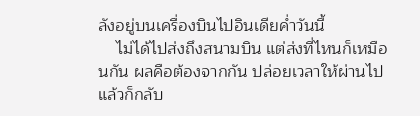ลังอยู่บนเครื่องบินไปอินเดียค่ำวันนี้
    ไม่ได้ไปส่งถึงสนามบิน แต่ส่งที่ไหนก็เหมือนกัน ผลคือต้องจากกัน ปล่อยเวลาให้ผ่านไป แล้วก็กลับ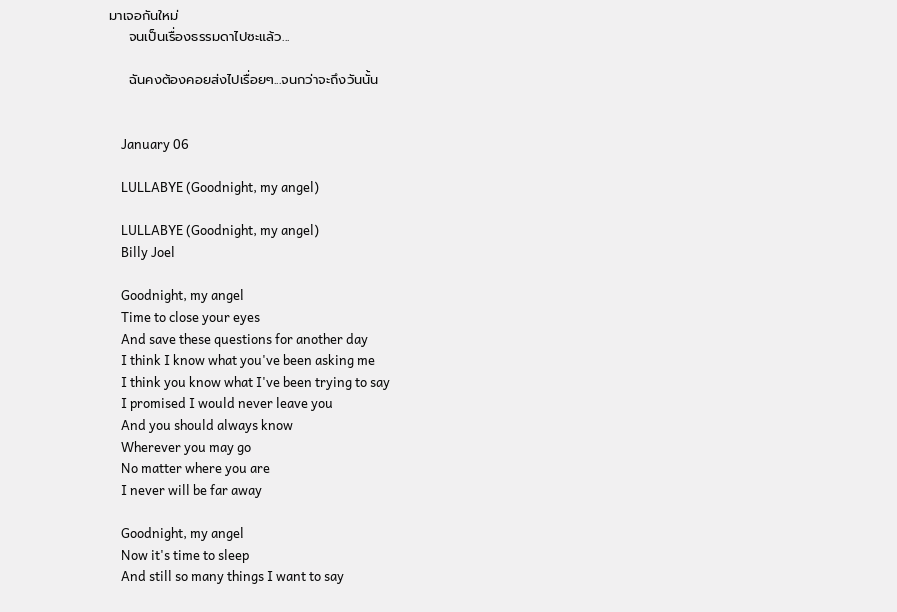มาเจอกันใหม่
    จนเป็นเรื่องธรรมดาไปซะแล้ว...

    ฉันคงต้องคอยส่งไปเรื่อยๆ...จนกว่าจะถึงวันนั้น


    January 06

    LULLABYE (Goodnight, my angel)

    LULLABYE (Goodnight, my angel)
    Billy Joel

    Goodnight, my angel
    Time to close your eyes
    And save these questions for another day
    I think I know what you've been asking me
    I think you know what I've been trying to say
    I promised I would never leave you
    And you should always know
    Wherever you may go
    No matter where you are
    I never will be far away

    Goodnight, my angel
    Now it's time to sleep
    And still so many things I want to say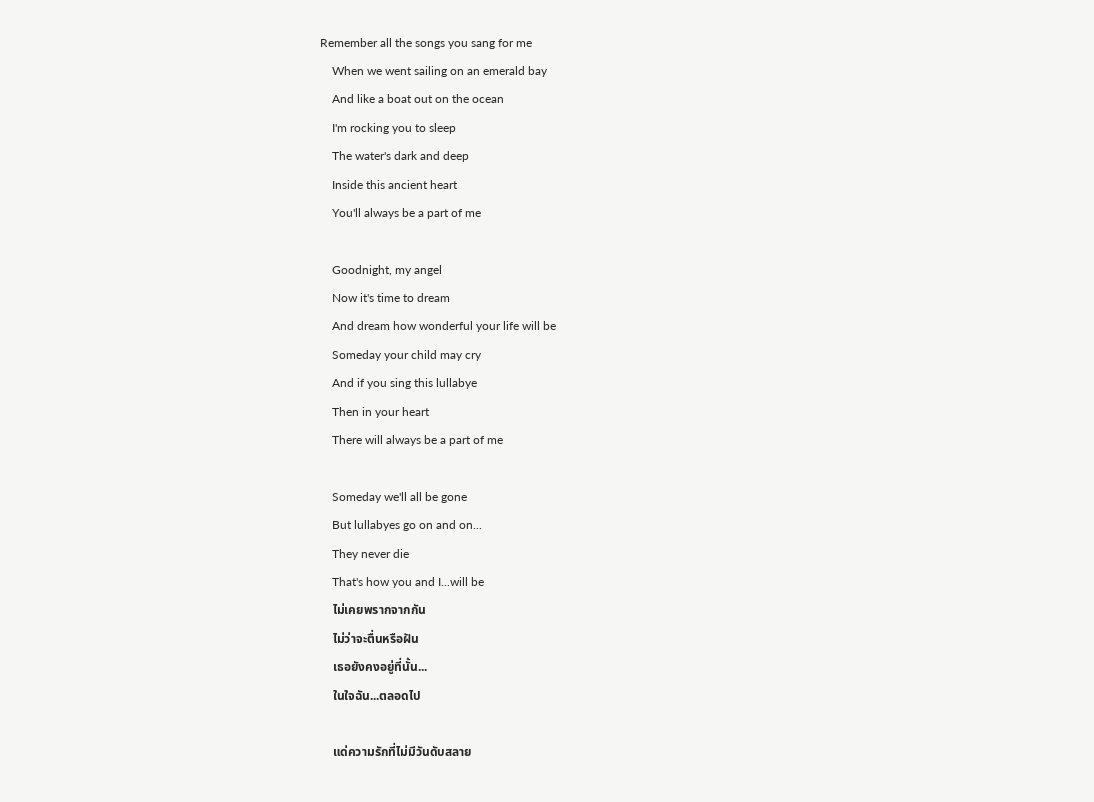Remember all the songs you sang for me
    When we went sailing on an emerald bay
    And like a boat out on the ocean
    I'm rocking you to sleep
    The water's dark and deep
    Inside this ancient heart
    You'll always be a part of me

    Goodnight, my angel
    Now it's time to dream
    And dream how wonderful your life will be
    Someday your child may cry
    And if you sing this lullabye
    Then in your heart
    There will always be a part of me

    Someday we'll all be gone
    But lullabyes go on and on...
    They never die
    That's how you and I...will be
    ไม่เคยพรากจากกัน
    ไม่ว่าจะตื่นหรือฝัน
    เธอยังคงอยู่ที่นั้น...
    ในใจฉัน...ตลอดไป

    แด่ความรักที่ไม่มีวันดับสลาย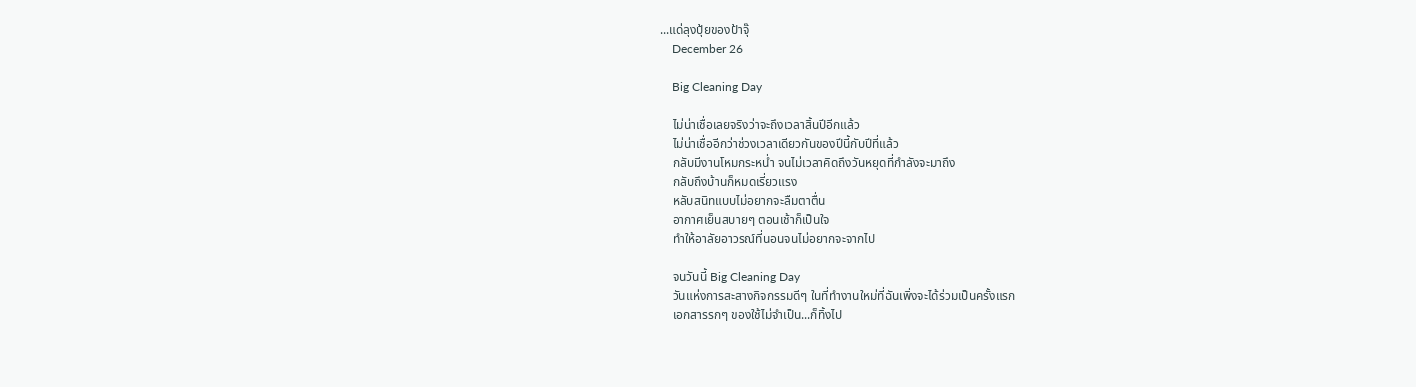...แด่ลุงปุ้ยของป้าจุ๊
    December 26

    Big Cleaning Day

    ไม่น่าเชื่อเลยจริงว่าจะถึงเวลาสิ้นปีอีกแล้ว
    ไม่น่าเชื่ออีกว่าช่วงเวลาเดียวกันของปีนี้กับปีที่แล้ว
    กลับมีงานโหมกระหน่ำ จนไม่เวลาคิดถึงวันหยุดที่กำลังจะมาถึง
    กลับถึงบ้านก็หมดเรี่ยวแรง
    หลับสนิทแบบไม่อยากจะลืมตาตื่น
    อากาศเย็นสบายๆ ตอนเช้าก็เป็นใจ
    ทำให้อาลัยอาวรณ์ที่นอนจนไม่อยากจะจากไป

    จนวันนี้ Big Cleaning Day
    วันแห่งการสะสางกิจกรรมดีๆ ในที่ทำงานใหม่ที่ฉันเพิ่งจะได้ร่วมเป็นครั้งแรก
    เอกสารรกๆ ของใช้ไม่จำเป็น...ก็ทิ้งไป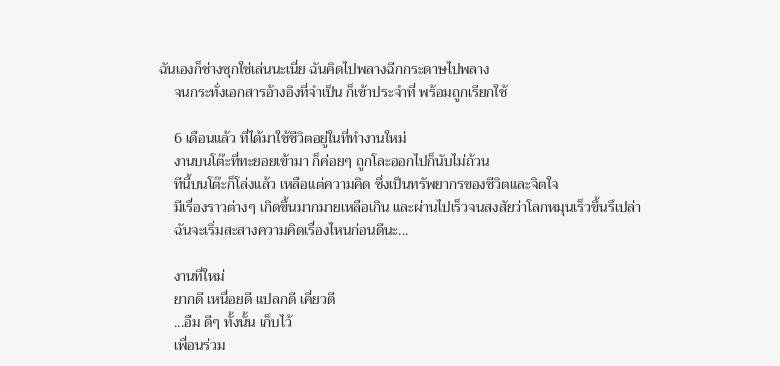ฉันเองก็ช่างซุกใช่เล่นนะเนี่ย ฉันคิดไปพลางฉีกกระดาษไปพลาง
    จนกระทั่งเอกสารอ้างอิงที่จำเป็น ก็เข้าประจำที่ พร้อมถูกเรียกใช้

    6 เดือนแล้ว ที่ได้มาใช้ชีวิตอยู่ในที่ทำงานใหม่
    งานบนโต๊ะที่ทะยอยเข้ามา ก็ค่อยๆ ถูกโละออกไปก็นับไม่ถ้วน
    ทีนี้บนโต๊ะก็โล่งแล้ว เหลือแต่ความคิด ซึ่งเป็นทรัพยากรของชีวิตและจิตใจ
    มีเรื่องราวต่างๆ เกิดขึ้นมากมายเหลือเกิน และผ่านไปเร็วจนสงสัยว่าโลกหมุนเร็วขึ้นรึเปล่า
    ฉันจะเริ่มสะสางความคิดเรื่องไหนก่อนดีนะ...

    งานที่ใหม่
    ยากดี เหนื่อยดี แปลกดี เคี่ยวดี
    ...อืม ดีๆ ทั้งนั้น เก็บไว้
    เพื่อนร่วม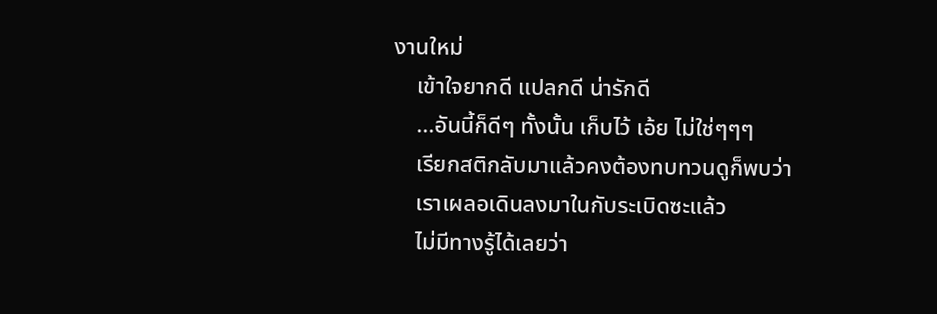งานใหม่
    เข้าใจยากดี แปลกดี น่ารักดี
    ...อันนี้ก็ดีๆ ทั้งนั้น เก็บไว้ เอ้ย ไม่ใช่ๆๆๆ
    เรียกสติกลับมาแล้วคงต้องทบทวนดูก็พบว่า
    เราเผลอเดินลงมาในกับระเบิดซะแล้ว
    ไม่มีทางรู้ได้เลยว่า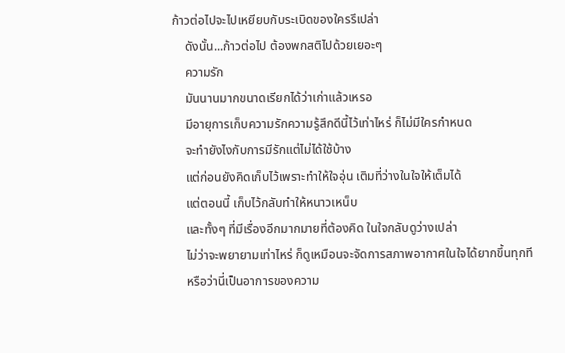ก้าวต่อไปจะไปเหยียบกับระเบิดของใครรึเปล่า
    ดังนั้น...ก้าวต่อไป ต้องพกสติไปด้วยเยอะๆ
    ความรัก
    มันนานมากขนาดเรียกได้ว่าเก่าแล้วเหรอ
    มีอายุการเก็บความรักความรู้สึกดีนี้ไว้เท่าไหร่ ก็ไม่มีใครกำหนด
    จะทำยังไงกับการมีรักแต่ไม่ได้ใช้บ้าง
    แต่ก่อนยังคิดเก็บไว้เพราะทำให้ใจอุ่น เติมที่ว่างในใจให้เต็มได้
    แต่ตอนนี้ เก็บไว้กลับทำให้หนาวเหน็บ
    และทั้งๆ ที่มีเรื่องอีกมากมายที่ต้องคิด ในใจกลับดูว่างเปล่า
    ไม่ว่าจะพยายามเท่าไหร่ ก็ดูเหมือนจะจัดการสภาพอากาศในใจได้ยากขึ้นทุกที
    หรือว่านี่เป็นอาการของความ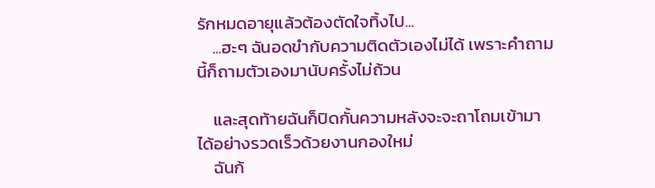รักหมดอายุแล้วต้องตัดใจทิ้งไป...
    ...ฮะๆ ฉันอดขำกับความติดตัวเองไม่ได้ เพราะคำถามนี้ก็ถามตัวเองมานับครั้งไม่ถ้วน

    และสุดท้ายฉันก็ปิดกั้นความหลังจะจะถาโถมเข้ามาได้อย่างรวดเร็วด้วยงานกองใหม่
    ฉันก้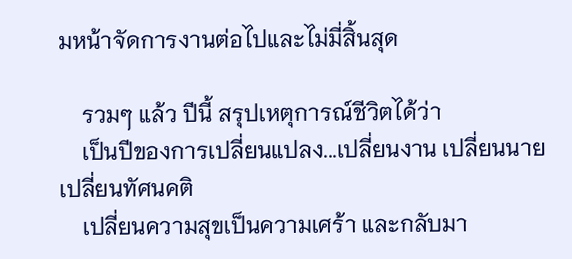มหน้าจัดการงานต่อไปและไม่มี่สิ้นสุด

    รวมๆ แล้ว ปีนี้ สรุปเหตุการณ์ชีวิตได้ว่า
    เป็นปีของการเปลี่ยนแปลง...เปลี่ยนงาน เปลี่ยนนาย เปลี่ยนทัศนคติ
    เปลี่ยนความสุขเป็นความเศร้า และกลับมา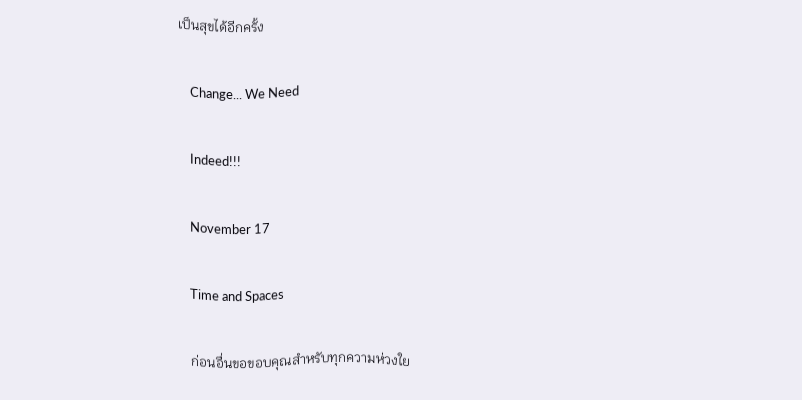เป็นสุขได้อีกครั้ง

    Change... We Need

    Indeed!!!

    November 17

    Time and Spaces

    ก่อนอื่นขอขอบคุณสำหรับทุกความห่วงใย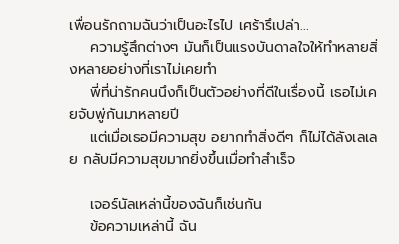เพื่อนรักถามฉันว่าเป็นอะไรไป เศร้ารึเปล่า...
    ความรู้สึกต่างๆ มันก็เป็นแรงบันดาลใจให้ทำหลายสิ่งหลายอย่างที่เราไม่เคยทำ
    พี่ที่น่ารักคนนึงก็เป็นตัวอย่างที่ดีในเรื่องนี้ เธอไม่เคยจับพู่กันมาหลายปี
    แต่เมื่อเธอมีความสุข อยากทำสิ่งดีๆ ก็ไม่ได้ลังเลเลย กลับมีความสุขมากยิ่งขึ้นเมื่อทำสำเร็จ

    เจอร์นัลเหล่านี้ของฉันก็เช่นกัน
    ข้อความเหล่านี้ ฉัน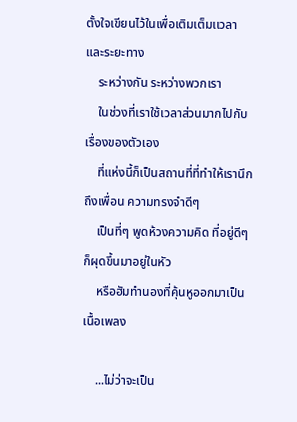ตั้งใจเขียนไว้ในเพื่อเติมเต็มเเวลาและระยะทาง
    ระหว่างกัน ระหว่างพวกเรา
    ในช่วงที่เราใช้เวลาส่วนมากไปกับเรื่องของตัวเอง
    ที่แห่งนี้ก็เป็นสถานที่ที่ทำให้เรานึกถึงเพื่อน ความทรงจำดีๆ
    เป็นที่ๆ พูดห้วงความคิด ที่อยู่ดีๆ ก็ผุดขึ้นมาอยู่ในหัว
    หรือฮัมทำนองที่คุ้นหูออกมาเป็นเนื้อเพลง

    ...ไม่ว่าจะเป็น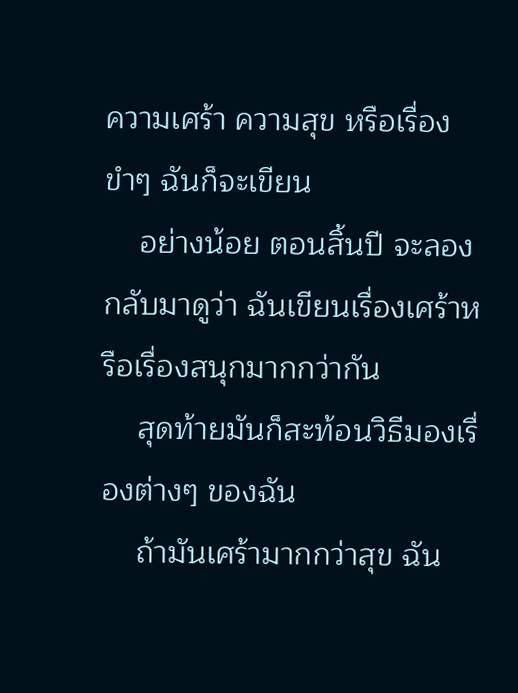ความเศร้า ความสุข หรือเรื่องขำๆ ฉันก็จะเขียน
    อย่างน้อย ตอนสิ้นปี จะลองกลับมาดูว่า ฉันเขียนเรื่องเศร้าหรือเรื่องสนุกมากกว่ากัน
    สุดท้ายมันก็สะท้อนวิธีมองเรื่องต่างๆ ของฉัน
    ถ้ามันเศร้ามากกว่าสุข ฉัน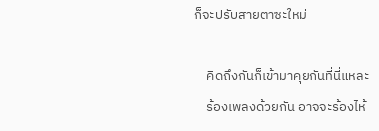ก็จะปรับสายตาซะใหม่

    คิดถึงกันก็เข้ามาคุยกันที่นี่แหละ
    ร้องเพลงด้วยกัน อาจจะร้องไห้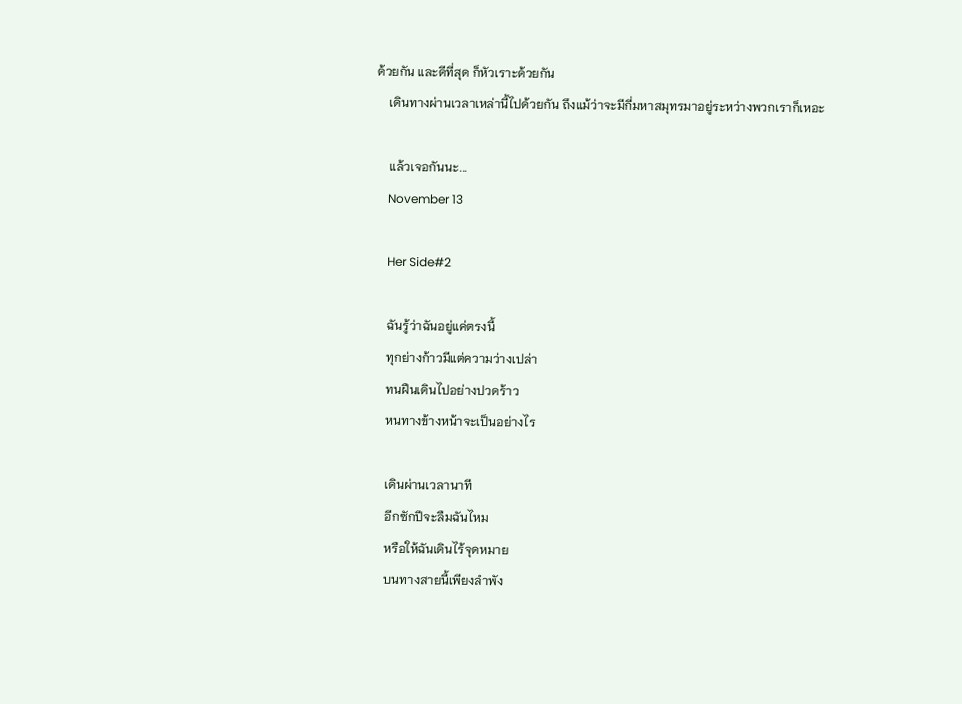ด้วยกัน และดีที่สุด ก็หัวเราะด้วยกัน
    เดินทางผ่านเวลาเหล่านี้ไปด้วยกัน ถึงแม้ว่าจะมีกี่มหาสมุทรมาอยู่ระหว่างพวกเราก็เหอะ

    แล้วเจอกันนะ...
    November 13

    Her Side#2

    ฉันรู้ว่าฉันอยู่แค่ตรงนี้
    ทุกย่างก้าวมีแต่ความว่างเปล่า
    ทนฝืนเดินไปอย่างปวดร้าว
    หนทางข้างหน้าจะเป็นอย่างไร

    เดินผ่านเวลานาที
    อีกซักปีจะลืมฉันไหม
    หรือให้ฉันเดินไร้จุดหมาย
    บนทางสายนี้เพียงลำพัง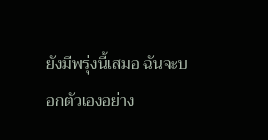ยังมีพรุ่งนี้เสมอ ฉันจะบอกตัวเองอย่าง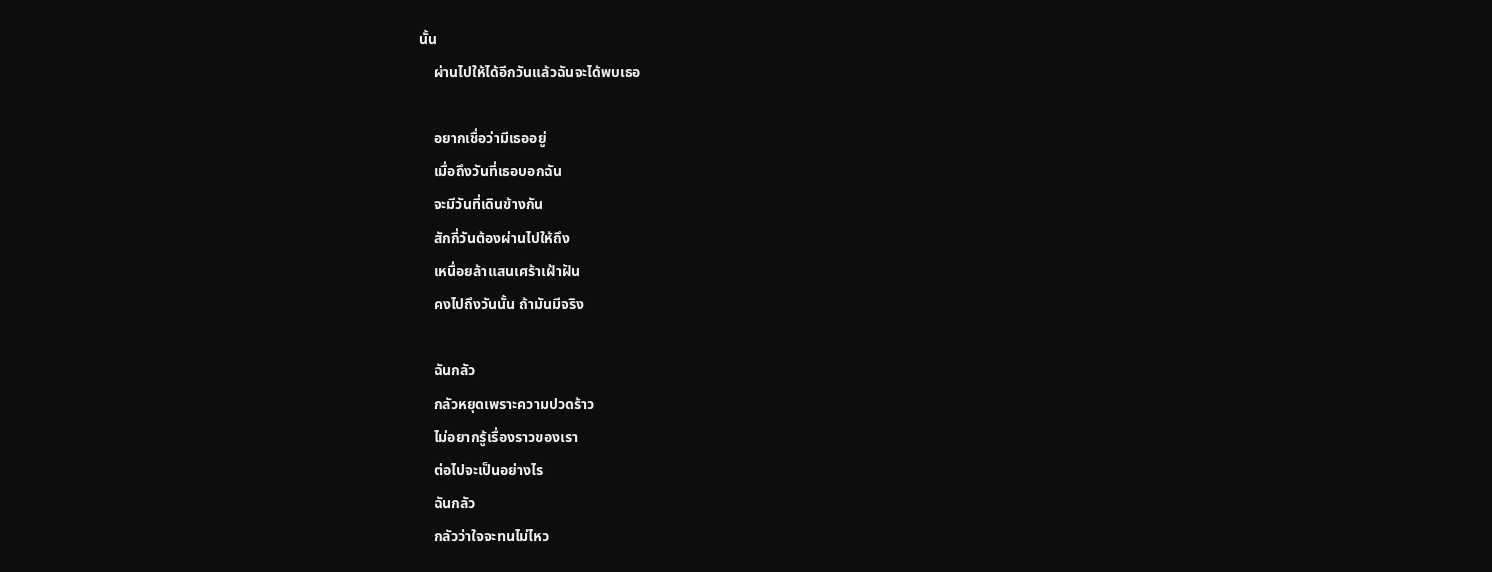นั้น
    ผ่านไปให้ได้อีกวันแล้วฉันจะได้พบเธอ

    อยากเชื่อว่ามีเธออยู่
    เมื่อถึงวันที่เธอบอกฉัน
    จะมีวันที่เดินข้างกัน
    สักกี่วันต้องผ่านไปให้ถึง
    เหนื่อยล้าแสนเศร้าเฝ้าฝัน
    คงไปถึงวันนั้น ถ้ามันมีจริง

    ฉันกลัว
    กลัวหยุดเพราะความปวดร้าว
    ไม่อยากรู้เรื่องราวของเรา
    ต่อไปจะเป็นอย่างไร
    ฉันกลัว
    กลัวว่าใจจะทนไม่ไหว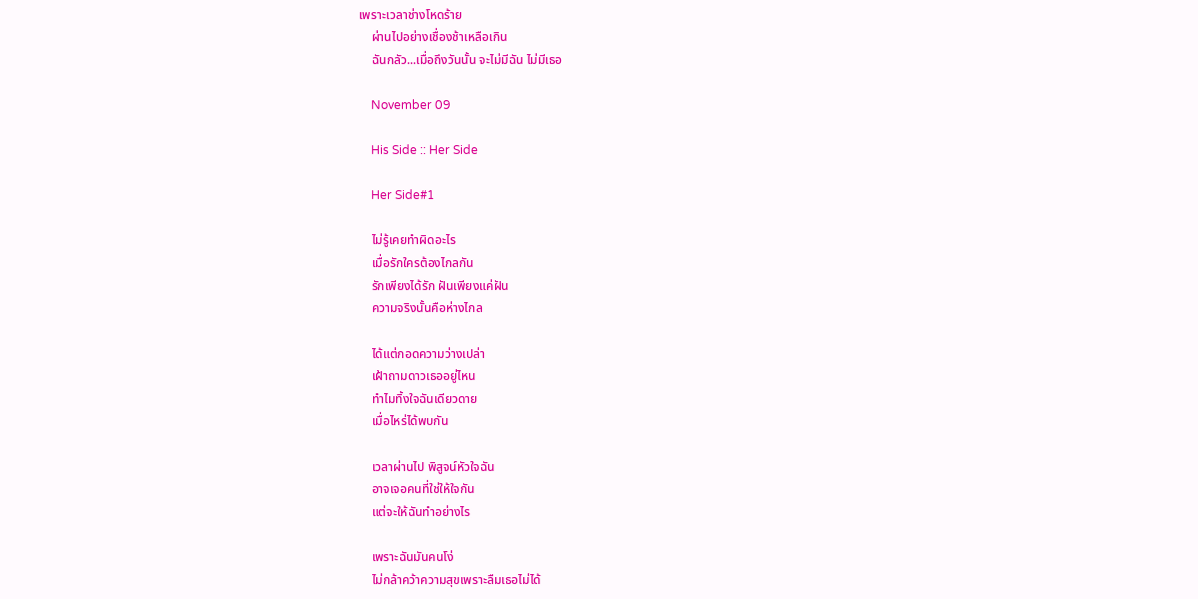เพราะเวลาช่างโหดร้าย
    ผ่านไปอย่างเชื่องช้าเหลือเกิน
    ฉันกลัว...เมื่อถึงวันนั้น จะไม่มีฉัน ไม่มีเธอ

    November 09

    His Side :: Her Side

    Her Side#1

    ไม่รู้เคยทำผิดอะไร
    เมื่อรักใครต้องไกลกัน
    รักเพียงได้รัก ฝันเพียงแค่ฝัน
    ความจริงนั้นคือห่างไกล

    ได้แต่กอดความว่างเปล่า
    เฝ้าถามดาวเธออยู่ไหน
    ทำไมทิ้งใจฉันเดียวดาย
    เมื่อไหร่ได้พบกัน

    เวลาผ่านไป พิสูจน์หัวใจฉัน
    อาจเจอคนที่ใช่ให้ใจกัน
    แต่จะให้ฉันทำอย่างไร

    เพราะฉันมันคนโง่
    ไม่กล้าคว้าความสุขเพราะลืมเธอไม่ได้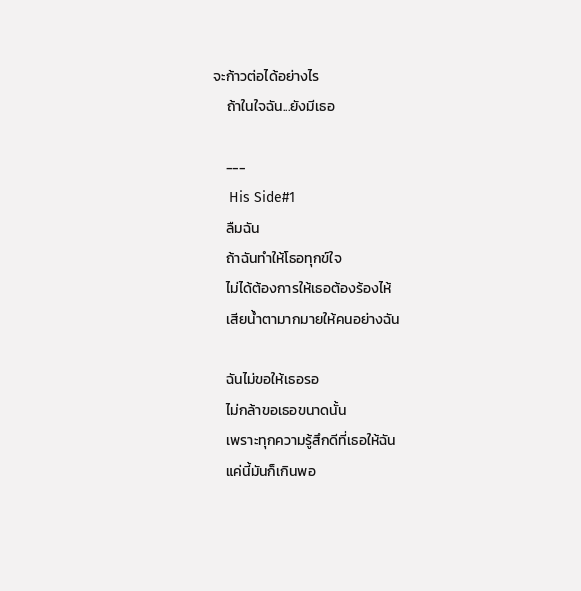จะก้าวต่อได้อย่างไร
    ถ้าในใจฉัน...ยังมีเธอ

    ---
    His Side#1
    ลืมฉัน
    ถ้าฉันทำให้โธอทุกข์ใจ
    ไม่ได้ต้องการให้เธอต้องร้องไห้
    เสียน้ำตามากมายให้คนอย่างฉัน

    ฉันไม่ขอให้เธอรอ
    ไม่กล้าขอเธอขนาดนั้น
    เพราะทุกความรู้สึกดีที่เธอให้ฉัน
    แค่นี้มันก็เกินพอ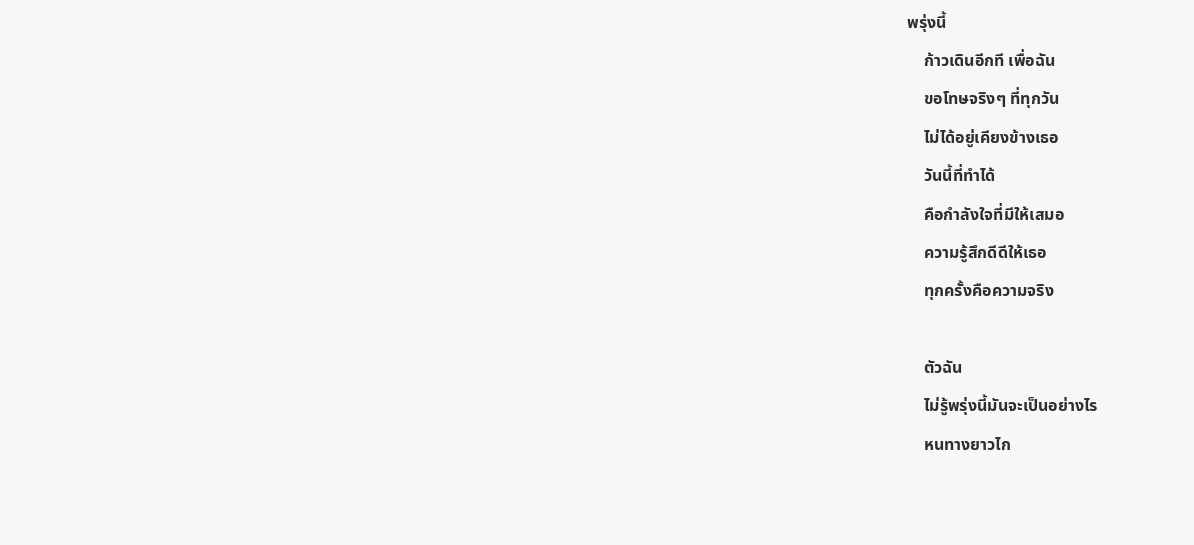พรุ่งนี้
    ก้าวเดินอีกที เพื่อฉัน
    ขอโทษจริงๆ ที่ทุกวัน
    ไม่ได้อยู่เคียงข้างเธอ
    วันนี้ที่ทำได้
    คือกำลังใจที่มีให้เสมอ
    ความรู้สึกดีดีให้เธอ
    ทุกครั้งคือความจริง

    ตัวฉัน
    ไม่รู้พรุ่งนี้มันจะเป็นอย่างไร
    หนทางยาวไก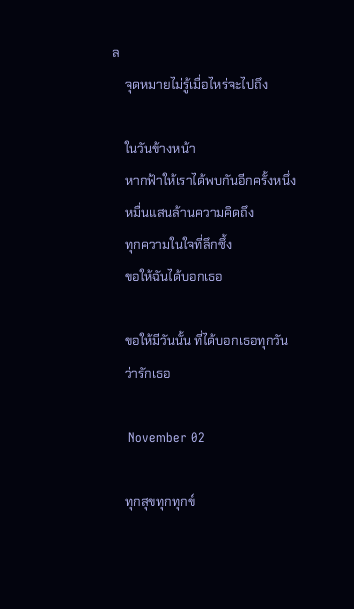ล
    จุดหมายไม่รู้เมื่อไหร่จะไปถึง

    ในวันข้างหน้า
    หากฟ้าให้เราได้พบกันอีกครั้งหนึ่ง
    หมื่นแสนล้านความคิดถึง
    ทุกความในใจที่ลึกซึ้ง
    ขอให้ฉันได้บอกเธอ

    ขอให้มีวันนั้น ที่ได้บอกเธอทุกวัน
    ว่ารักเธอ

    November 02

    ทุกสุขทุกทุกข์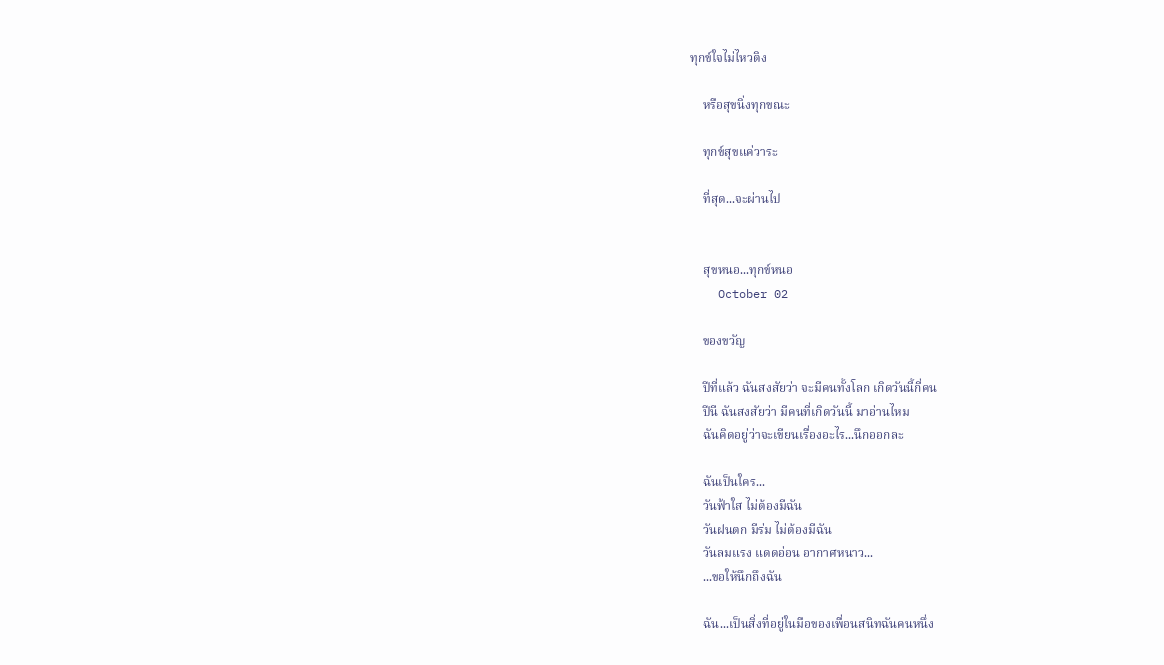ทุกข์ใจไม่ไหวติง

    หรือสุขนิ่งทุกขณะ

    ทุกข์สุขแค่วาระ

    ที่สุด...จะผ่านไป


    สุขหนอ...ทุกข์หนอ
    October 02

    ของขวัญ

    ปีที่แล้ว ฉันสงสัยว่า จะมีคนทั้งโลก เกิดวันนี้กี่คน
    ปีนี ฉันสงสัยว่า มีคนที่เกิดวันนี้ มาอ่านไหม
    ฉันคิดอยู่ว่าจะเขียนเรื่องอะไร...นึกออกละ

    ฉันเป็นใคร...
    วันฟ้าใส ไม่ต้องมีฉัน
    วันฝนตก มีร่ม ไม่ต้องมีฉัน
    วันลมแรง แดดอ่อน อากาศหนาว...
    ...ขอให้นึกถึงฉัน

    ฉัน...เป็นสิ่งที่อยู่ในมือของเพื่อนสนิทฉันคนหนึ่ง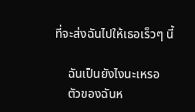ที่จะส่งฉันไปให้เธอเร็วๆ นี้

    ฉันเป็นยังไงนะเหรอ
    ตัวของฉันห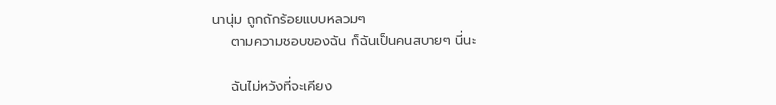นานุ่ม ถูกถักร้อยแบบหลวมๆ
    ตามความชอบของฉัน ก็ฉันเป็นคนสบายๆ นี่นะ

    ฉันไม่หวังที่จะเคียง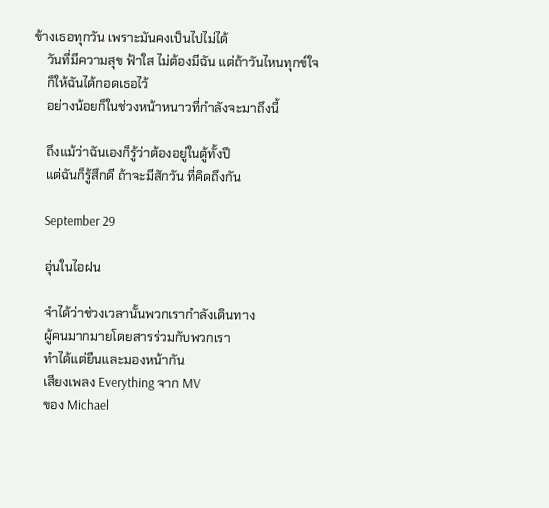ข้างเธอทุกวัน เพราะมันคงเป็นไปไม่ได้
    วันที่มีความสุข ฟ้าใส ไม่ต้องมีฉัน แต่ถ้าวันไหนทุกข์ใจ
    ก็ให้ฉันได้กอดเธอไว้
    อย่างน้อยก็ในช่วงหน้าหนาวที่กำลังจะมาถึงนี้

    ถึงแม้ว่าฉันเองก็รู้ว่าต้องอยู่ในตู้ทั้งปี
    แต่ฉันก็รู้สึกดี ถ้าจะมีสักวัน ที่คิดถึงกัน

    September 29

    อุ่นในไอฝน

    จำได้ว่าช่วงเวลานั้นพวกเรากำลังเดินทาง
    ผู้คนมากมายโดยสารร่วมกับพวกเรา
    ทำได้แต่ยืนและมองหน้ากัน
    เสียงเพลง Everything จาก MV
    ของ Michael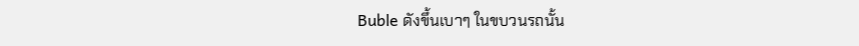Buble ดังขึ้นเบาๆ ในขบวนรถนั้น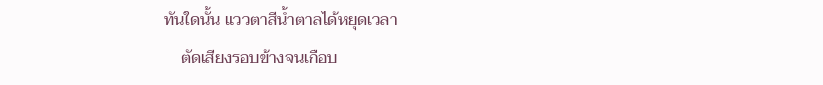ทันใดนั้น แววตาสีน้ำตาลได้หยุดเวลา
    ตัดเสียงรอบข้างจนเกือบ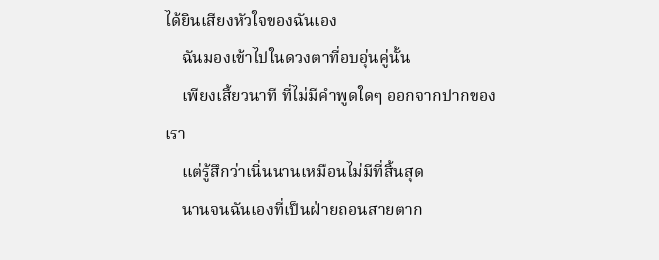ได้ยินเสียงหัวใจของฉันเอง
    ฉันมองเข้าไปในดวงตาที่อบอุ่นคู่นั้น
    เพียงเสี้ยวนาที ที่ไม่มีคำพูดใดๆ ออกจากปากของเรา
    แต่รู้สึกว่าเนิ่นนานเหมือนไม่มีที่สิ้นสุด
    นานจนฉันเองที่เป็นฝ่ายถอนสายตาก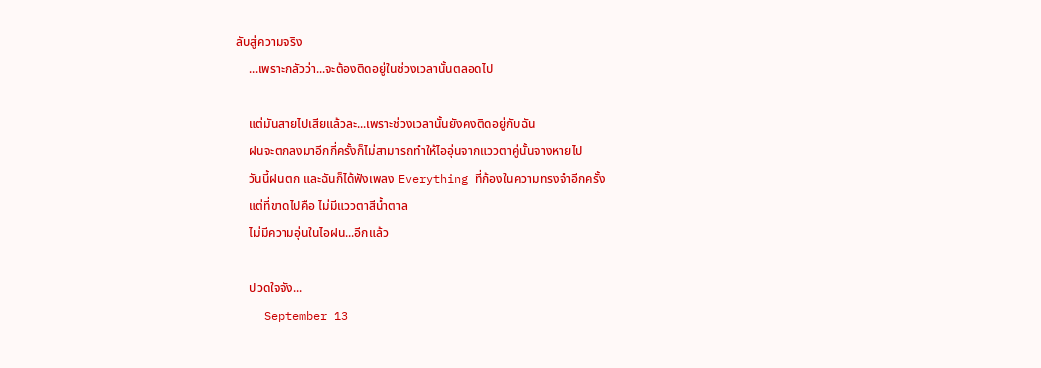ลับสู่ความจริง
    ...เพราะกลัวว่า...จะต้องติดอยู่ในช่วงเวลานั้นตลอดไป

    แต่มันสายไปเสียแล้วละ...เพราะช่วงเวลานั้นยังคงติดอยู่กับฉัน
    ฝนจะตกลงมาอีกกี่ครั้งก็ไม่สามารถทำให้ไออุ่นจากแววตาคู่นั้นจางหายไป
    วันนี้ฝนตก และฉันก็ได้ฟังเพลง Everything ที่ก้องในความทรงจำอีกครั้ง
    แต่ที่ขาดไปคือ ไม่มีแววตาสีน้ำตาล
    ไม่มีความอุ่นในไอฝน...อีกแล้ว

    ปวดใจจัง...
    September 13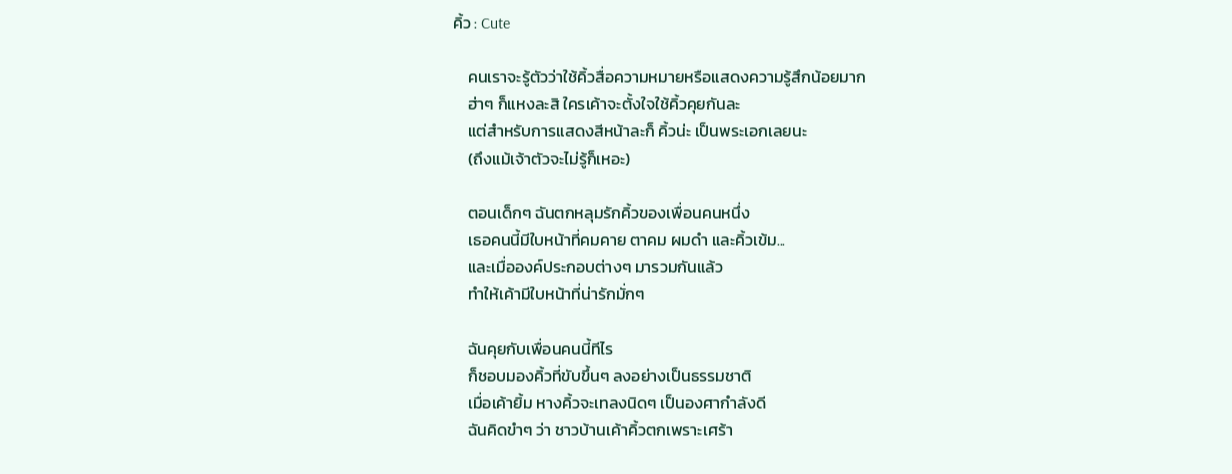คิ้ว : Cute

    คนเราจะรู้ตัวว่าใช้คิ้วสื่อความหมายหรือแสดงความรู้สึกน้อยมาก
    ฮ่าๆ ก็แหงละสิ ใครเค้าจะตั้งใจใช้คิ้วคุยกันละ
    แต่สำหรับการแสดงสีหน้าละก็ คิ้วน่ะ เป็นพระเอกเลยนะ
    (ถึงแม้เจ้าตัวจะไม่รู้ก็เหอะ)

    ตอนเด็กๆ ฉันตกหลุมรักคิ้วของเพื่อนคนหนึ่ง
    เธอคนนี้มีใบหน้าที่คมคาย ตาคม ผมดำ และคิ้วเข้ม...
    และเมื่อองค์ประกอบต่างๆ มารวมกันแล้ว
    ทำให้เค้ามีใบหน้าที่น่ารักมั่กๆ

    ฉันคุยกับเพื่อนคนนี้ทีไร
    ก็ชอบมองคิ้วที่ขับขึ้นๆ ลงอย่างเป็นธรรมชาติ
    เมื่อเค้ายิ้ม หางคิ้วจะเทลงนิดๆ เป็นองศากำลังดี
    ฉันคิดขำๆ ว่า ชาวบ้านเค้าคิ้วตกเพราะเศร้า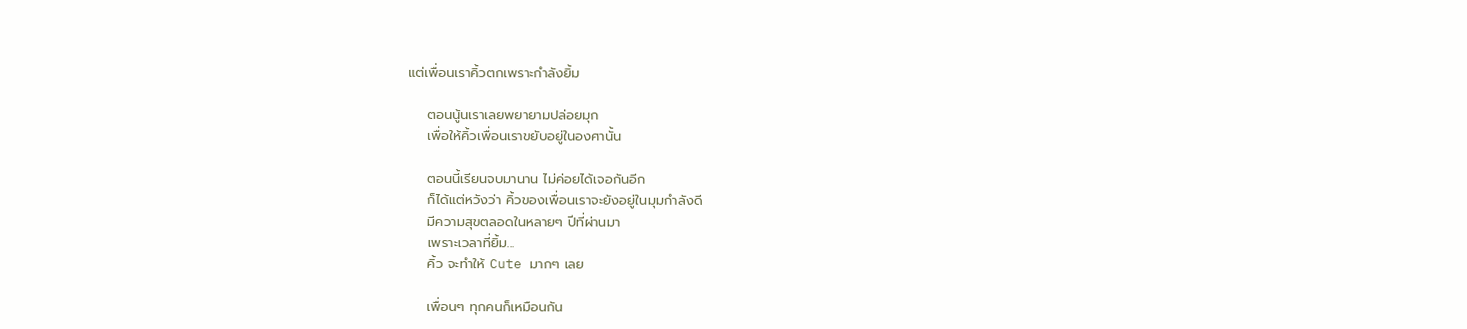แต่เพื่อนเราคิ้วตกเพราะกำลังยิ้ม

    ตอนนู้นเราเลยพยายามปล่อยมุก
    เพื่อให้คิ้วเพื่อนเราขยับอยู่ในองศานั้น

    ตอนนี้เรียนจบมานาน ไม่ค่อยได้เจอกันอีก
    ก็ได้แต่หวังว่า คิ้วของเพื่อนเราจะยังอยู่ในมุมกำลังดี
    มีความสุขตลอดในหลายๆ ปีที่ผ่านมา
    เพราะเวลาที่ยิ้ม...
    คิ้ว จะทำให้ Cute มากๆ เลย

    เพื่อนๆ ทุกคนก็เหมือนกัน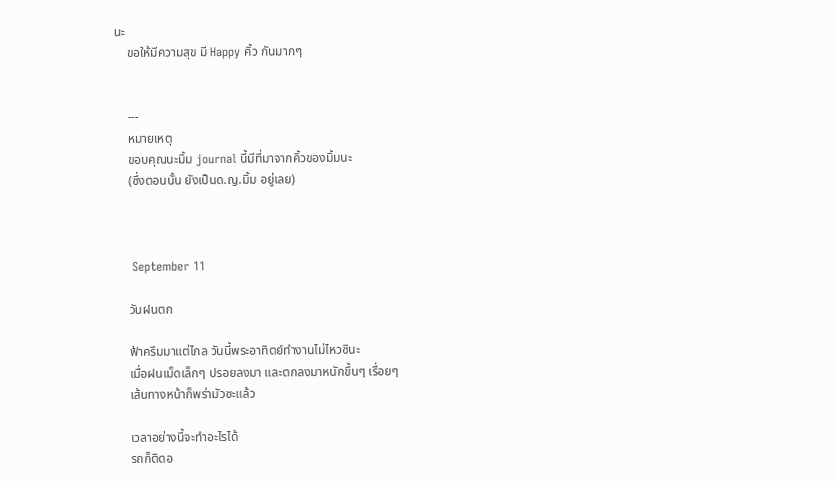นะ
    ขอให้มีความสุข มี Happy คิ้ว กันมากๆ


    ---
    หมายเหตุ
    ขอบคุณนะมิ้ม journal นี้มีที่มาจากคิ้วของมิ้มนะ
    (ซึ่งตอนนั้น ยังเป็นด.ญ.มิ้ม อยู่เลย)



    September 11

    วันฝนตก

    ฟ้าครึมมาแต่ไกล วันนี้พระอาทิตย์ทำงานไม่ไหวซินะ
    เมื่อฝนเม็ดเล็กๆ ปรอยลงมา และตกลงมาหนักขึ้นๆ เรื่อยๆ
    เส้นทางหน้าก็พร่ามัวซะแล้ว

    เวลาอย่างนี้จะทำอะไรได้
    รถก็ติดอ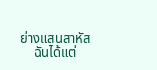ย่างแสนสาหัส
    ฉันได้แต่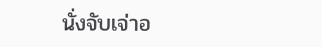นั่งจับเจ่าอ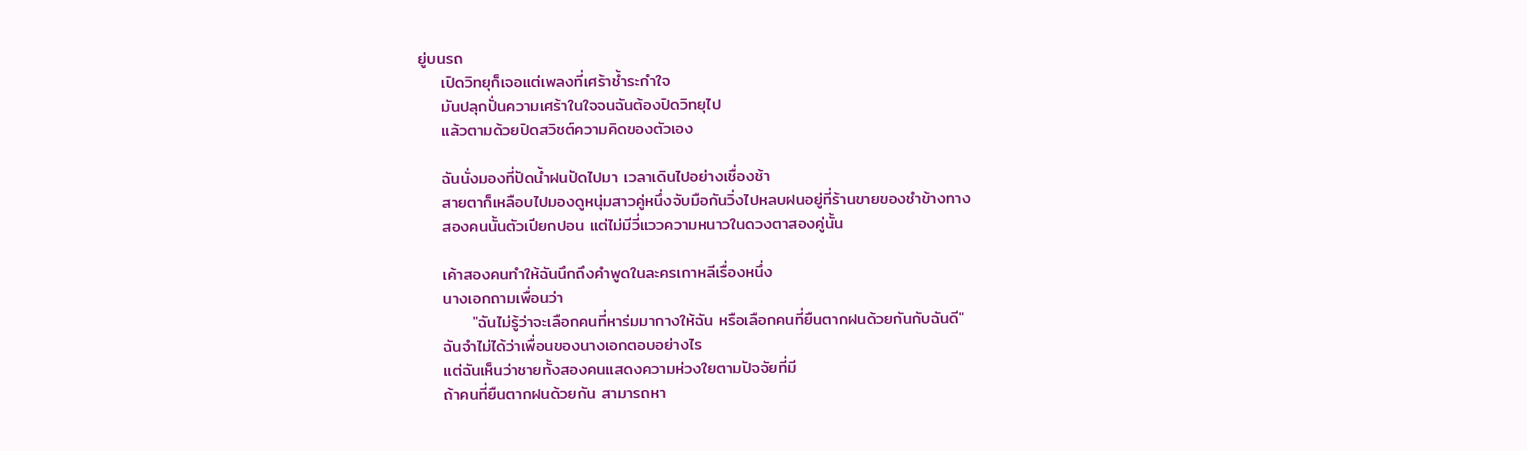ยู่บนรถ
    เปิดวิทยุก็เจอแต่เพลงที่เศร้าช้ำระกำใจ
    มันปลุกปั่นความเศร้าในใจจนฉันต้องปิดวิทยุไป
    แล้วตามด้วยปิดสวิชต์ความคิดของตัวเอง

    ฉันนั่งมองที่ปัดน้ำฝนปัดไปมา เวลาเดินไปอย่างเชื่องช้า
    สายตาก็เหลือบไปมองดูหนุ่มสาวคู่หนึ่งจับมือกันวิ่งไปหลบฝนอยู่ที่ร้านขายของชำข้างทาง
    สองคนนั้นตัวเปียกปอน แต่ไม่มีวี่แววความหนาวในดวงตาสองคู่นั้น

    เค้าสองคนทำให้ฉันนึกถึงคำพูดในละครเกาหลีเรื่องหนึ่ง
    นางเอกถามเพื่อนว่า
         "ฉันไม่รู้ว่าจะเลือกคนที่หาร่มมากางให้ฉัน หรือเลือกคนที่ยืนตากฝนด้วยกันกับฉันดี"
    ฉันจำไม่ได้ว่าเพื่อนของนางเอกตอบอย่างไร
    แต่ฉันเห็นว่าชายทั้งสองคนแสดงความห่วงใยตามปัจจัยที่มี
    ถ้าคนที่ยืนตากฝนด้วยกัน สามารถหา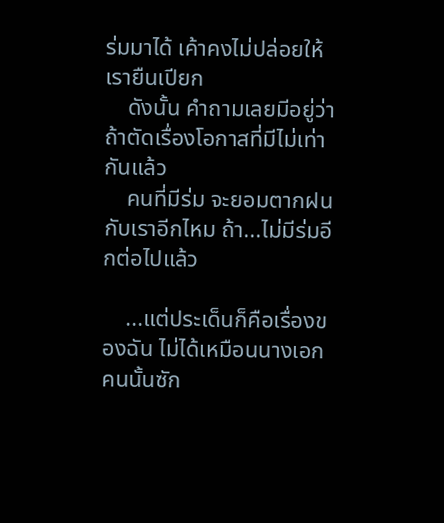ร่มมาได้ เค้าคงไม่ปล่อยให้เรายืนเปียก
    ดังนั้น คำถามเลยมีอยู่ว่าถ้าตัดเรื่องโอกาสที่มีไม่เท่ากันแล้ว
    คนที่มีร่ม จะยอมตากฝนกับเราอีกไหม ถ้า...ไม่มีร่มอีกต่อไปแล้ว

    ...แต่ประเด็นก็คือเรื่องของฉัน ไม่ได้เหมือนนางเอกคนนั้นซัก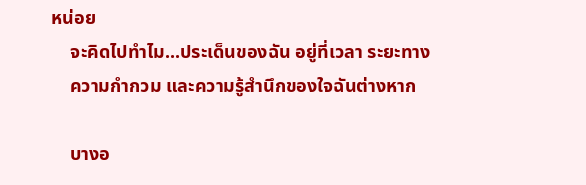หน่อย
    จะคิดไปทำไม...ประเด็นของฉัน อยู่ที่เวลา ระยะทาง
    ความกำกวม และความรู้สำนึกของใจฉันต่างหาก

    บางอ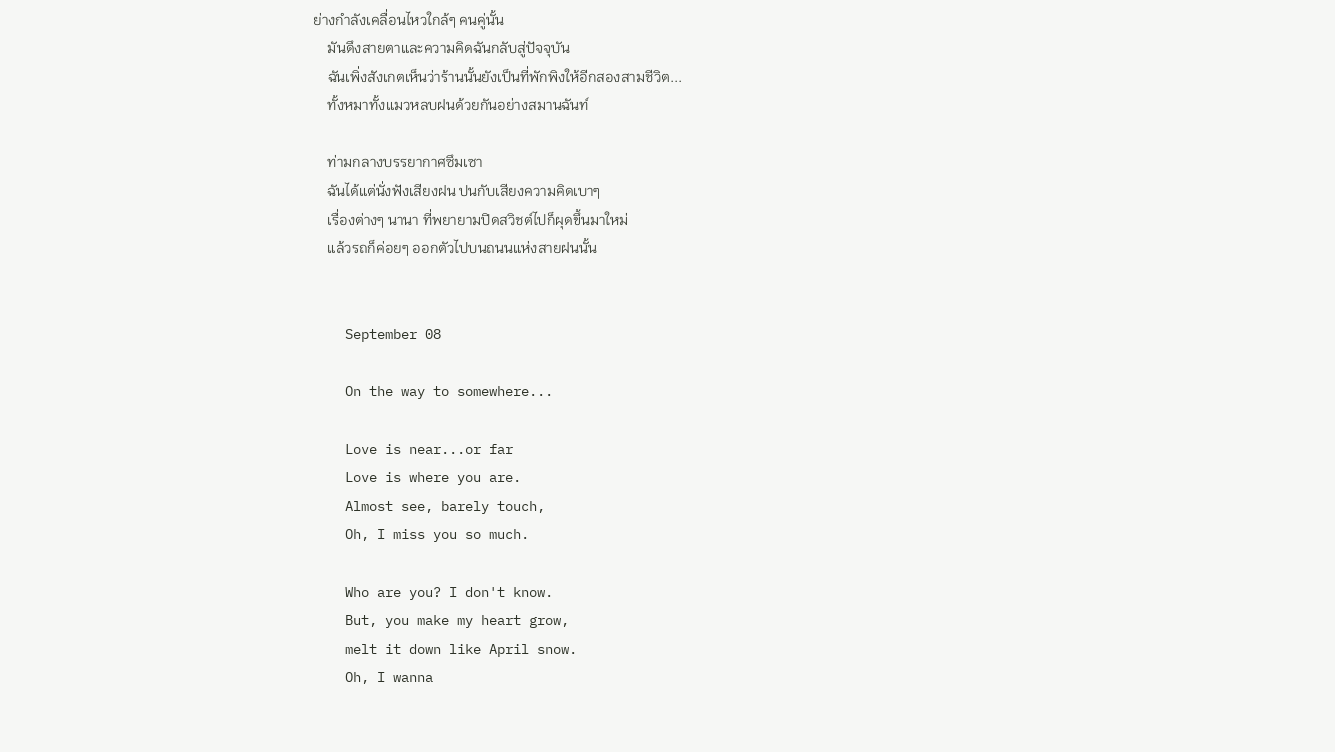ย่างกำลังเคลื่อนไหวใกล้ๆ คนคู่นั้น
    มันดึงสายตาและความคิดฉันกลับสู่ปัจจุบัน
    ฉันเพิ่งสังเกตเห็นว่าร้านนั้นยังเป็นที่พักพิงให้อีกสองสามชีวิต...
    ทั้งหมาทั้งแมวหลบฝนด้วยกันอย่างสมานฉันท์

    ท่ามกลางบรรยากาศซึมเซา
    ฉันได้แต่นั่งฟังเสียงฝน ปนกับเสียงความคิดเบาๆ
    เรื่องต่างๆ นานา ที่พยายามปิดสวิชต์ไปก็ผุดขึ้นมาใหม่
    แล้วรถก็ค่อยๆ ออกตัวไปบนถนนแห่งสายฝนนั้น


    September 08

    On the way to somewhere...

    Love is near...or far
    Love is where you are.
    Almost see, barely touch,
    Oh, I miss you so much.

    Who are you? I don't know.
    But, you make my heart grow,
    melt it down like April snow.
    Oh, I wanna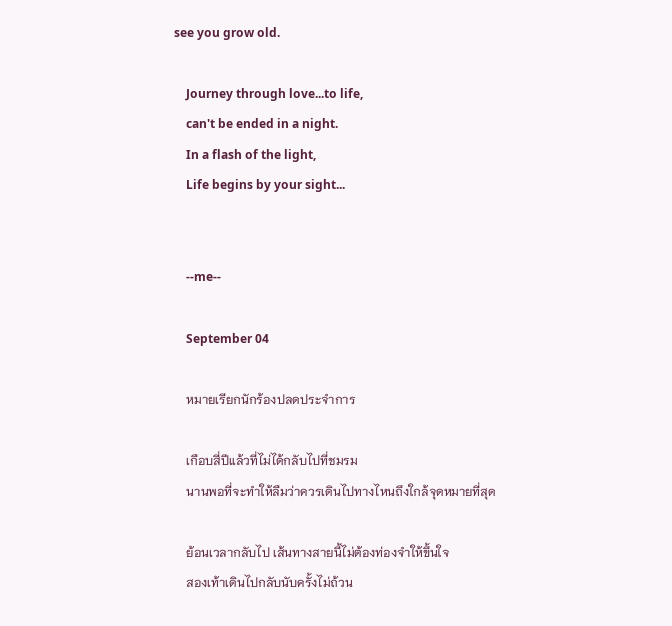see you grow old.

    Journey through love...to life,
    can't be ended in a night.
    In a flash of the light,
    Life begins by your sight...


    --me--

    September 04

    หมายเรียกนักร้องปลดประจำการ

    เกือบสี่ปีแล้วที่ไม่ได้กลับไปที่ชมรม
    นานพอที่จะทำให้ลืมว่าควรเดินไปทางไหนถึงใกล้จุดหมายที่สุด

    ย้อนเวลากลับไป เส้นทางสายนี้ไม่ต้องท่องจำให้ขึ้นใจ
    สองเท้าเดินไปกลับนับครั้งไม่ถ้วน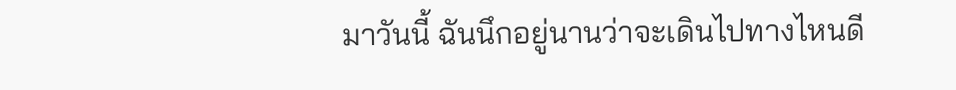มาวันนี้ ฉันนึกอยู่นานว่าจะเดินไปทางไหนดี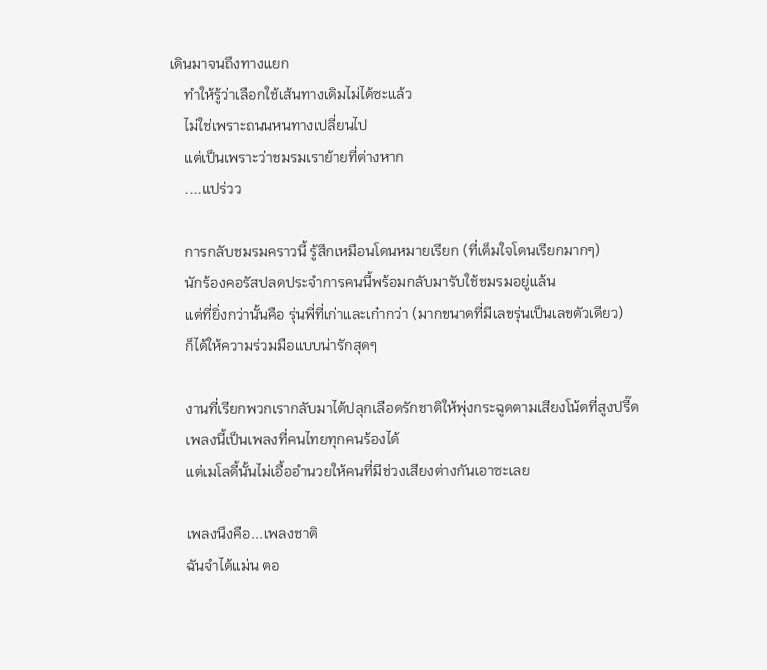เดินมาจนถึงทางแยก
    ทำให้รู้ว่าเลือกใช้เส้นทางเดิมไม่ได้ซะแล้ว
    ไม่ใช่เพราะถนนหนทางเปลี่ยนไป
    แต่เป็นเพราะว่าชมรมเราย้ายที่ต่างหาก
    ....แปร่วว

    การกลับชมรมคราวนี้ รู้สึกเหมือนโดนหมายเรียก (ที่เต็มใจโดนเรียกมากๆ)
    นักร้องคอรัสปลดประจำการคนนี้พร้อมกลับมารับใช้ชมรมอยู่แล้น
    แต่ที่ยิ่งกว่านั้นคือ รุ่นพี่ที่เก่าและเก๋ากว่า (มากขนาดที่มีเลขรุ่นเป็นเลขตัวเดียว)
    ก็ได้ให้ความร่วมมือแบบน่ารักสุดๆ

    งานที่เรียกพวกเรากลับมาได้ปลุกเลือดรักชาติให้พุ่งกระฉูดตามเสียงโน้ตที่สูงปรี๊ด
    เพลงนี้เป็นเพลงที่คนไทยทุกคนร้องได้
    แต่เมโลดี้นั้นไม่เอื้ออำนวยให้คนที่มีช่วงเสียงต่างกันเอาซะเลย

    เพลงนึงคือ...เพลงชาติ
    ฉันจำได้แม่น ตอ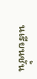นเรียนชั้น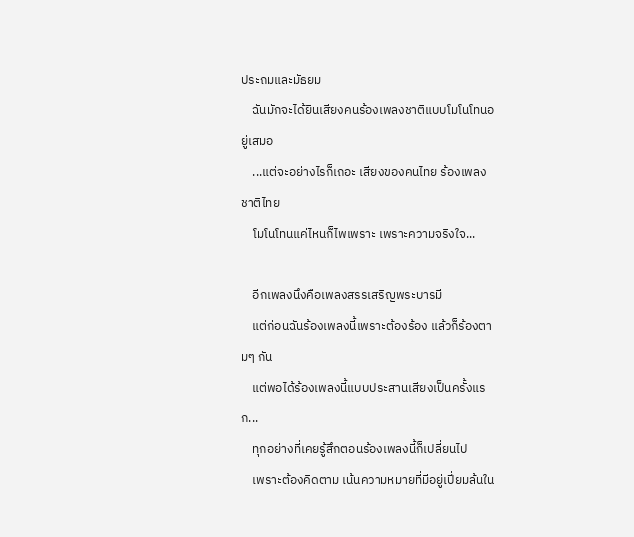ประถมและมัธยม
    ฉันมักจะได้ยินเสียงคนร้องเพลงชาติแบบโมโนโทนอยู่เสมอ
    ...แต่จะอย่างไรก็เถอะ เสียงของคนไทย ร้องเพลงชาติไทย
    โมโนโทนแค่ไหนก็ไพเพราะ เพราะความจริงใจ...

    อีกเพลงนึงคือเพลงสรรเสริญพระบารมี
    แต่ก่อนฉันร้องเพลงนี้เพราะต้องร้อง แล้วก็ร้องตามๆ กัน
    แต่พอได้ร้องเพลงนี้แบบประสานเสียงเป็นครั้งแรก...
    ทุกอย่างที่เคยรู้สึกตอนร้องเพลงนี้ก็เปลี่ยนไป
    เพราะต้องคิดตาม เน้นความหมายที่มีอยู่เปี่ยมล้นใน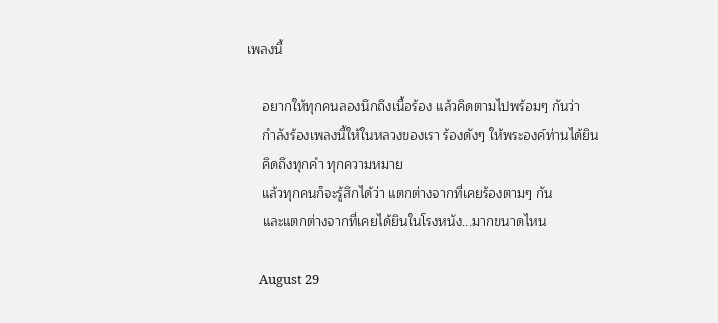เพลงนี้

    อยากให้ทุกคนลองนึกถึงเนื้อร้อง แล้วคิดตามไปพร้อมๆ กันว่า
    กำลังร้องเพลงนี้ให้ในหลวงของเรา ร้องดังๆ ให้พระองค์ท่านได้ยิน
    คิดถึงทุกคำ ทุกความหมาย
    แล้วทุกคนก็จะรู้สึกได้ว่า แตกต่างจากที่เคยร้องตามๆ กัน
    และแตกต่างจากที่เคยได้ยินในโรงหนัง...มากขนาดไหน

    August 29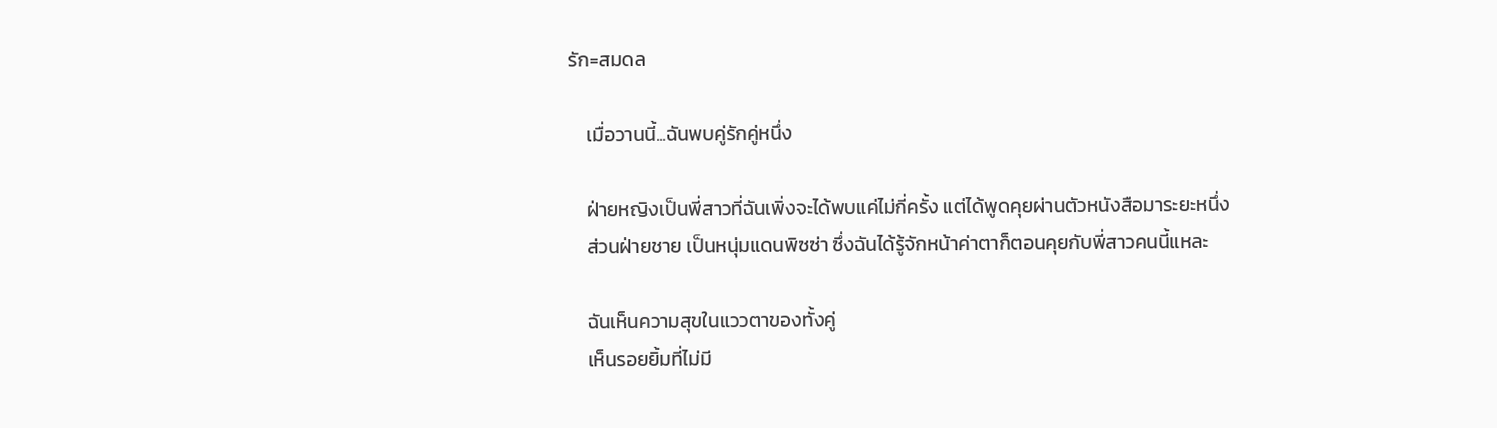รัก=สมดล

    เมื่อวานนี้...ฉันพบคู่รักคู่หนึ่ง

    ฝ่ายหญิงเป็นพี่สาวที่ฉันเพิ่งจะได้พบแค่ไม่กี่ครั้ง แต่ได้พูดคุยผ่านตัวหนังสือมาระยะหนึ่ง
    ส่วนฝ่ายชาย เป็นหนุ่มแดนพิซซ่า ซึ่งฉันได้รู้จักหน้าค่าตาก็ตอนคุยกับพี่สาวคนนี้แหละ

    ฉันเห็นความสุขในแววตาของทั้งคู่
    เห็นรอยยิ้มที่ไม่มี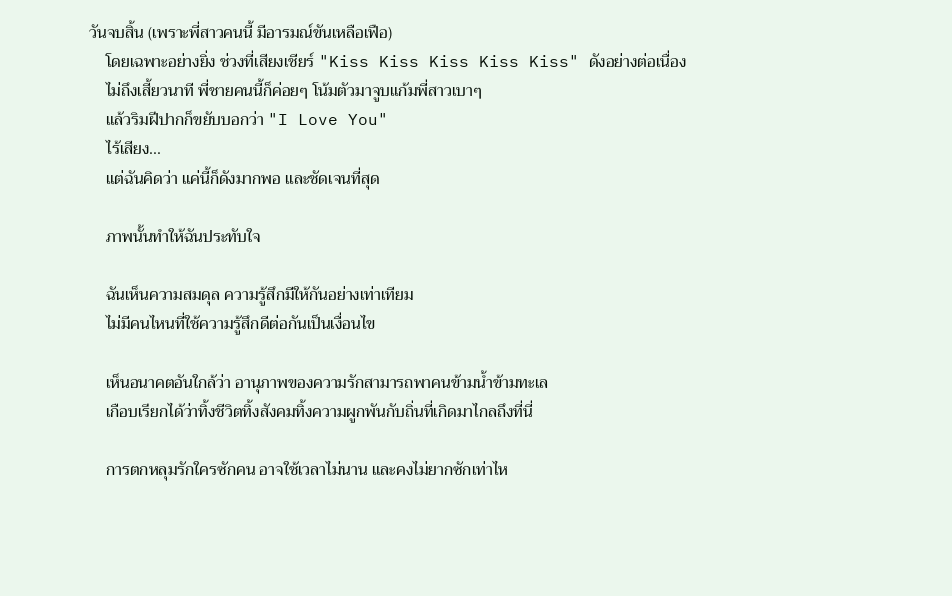วันจบสิ้น (เพราะพี่สาวคนนี้ มีอารมณ์ขันเหลือเฟือ)
    โดยเฉพาะอย่างยิ่ง ช่วงที่เสียงเชียร์ "Kiss Kiss Kiss Kiss Kiss" ดังอย่างต่อเนื่อง
    ไม่ถึงเสี้ยวนาที พี่ชายคนนี้ก็ค่อยๆ โน้มตัวมาจูบแก้มพี่สาวเบาๆ
    แล้วริมฝีปากก็ขยับบอกว่า "I Love You"
    ไร้เสียง...
    แต่ฉันคิดว่า แค่นี้ก็ดังมากพอ และชัดเจนที่สุด

    ภาพนั้นทำให้ฉันประทับใจ

    ฉันเห็นความสมดุล ความรู้สึกมีให้กันอย่างเท่าเทียม
    ไม่มีคนไหนที่ใช้ความรู้สึกดีต่อกันเป็นเงื่อนไข

    เห็นอนาคตอันใกล้ว่า อานุภาพของความรักสามารถพาคนข้ามน้ำข้ามทะเล
    เกือบเรียกได้ว่าทิ้งชีวิตทิ้งสังคมทิ้งความผูกพันกับถิ่นที่เกิดมาไกลถึงที่นี่

    การตกหลุมรักใครซักคน อาจใช้เวลาไม่นาน และคงไม่ยากซักเท่าไห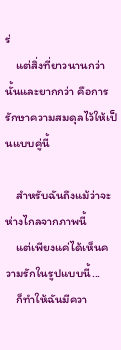ร่
    แต่สิ่งที่ยาวนานกว่านั้นและยากกว่า คือการรักษาความสมดุลไว้ให้เป็นแบบคู่นี้

    สำหรับฉันถึงแม้ว่าจะห่างไกลจากภาพนี้
    แต่เพียงแค่ได้เห็นความรักในรูปแบบนี้...
    ก็ทำให้ฉันมีควา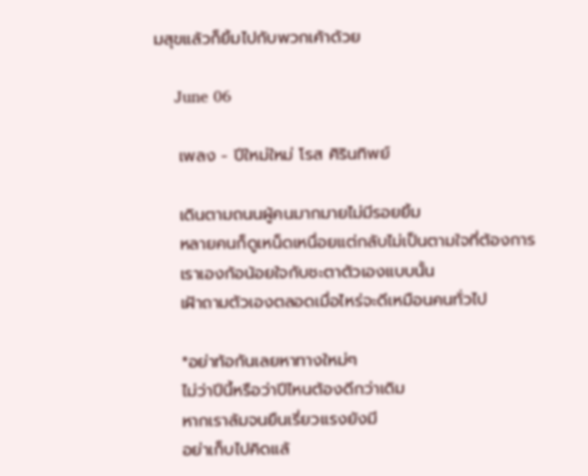มสุขแล้วก็ยิ้มไปกับพวกเค้าด้วย

    June 06

    เพลง - ปีใหม่ใหม่ โรส ศิรินทิพย์

    เดินตามถนนผู้คนมากมายไม่มีรอยยิ้ม
    หลายคนก็ดูเหน็ดเหนื่อยแต่กลับไม่เป็นตามใจที่ต้องการ
    เราเองก้อน้อยใจกับชะตาตัวเองแบบนั้น
    เฝ้าถามตัวเองตลอดเมื่อไหร่จะดีเหมือนคนทั่วไป

    *อย่าท้อกันเลยหาทางใหม่ๆ
    ไม่ว่าปีนี้หรือว่าปีไหนต้องดีกว่าเดิม
    หากเราล้มจนยืนเรี่ยวแรงยังมี
    อย่าเก็บไปคิดแล้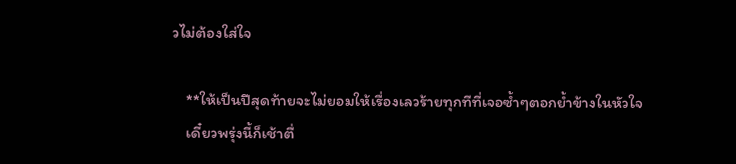วไม่ต้องใส่ใจ

    **ให้เป็นปีสุดท้ายจะไม่ยอมให้เรื่องเลวร้ายทุกทีที่เจอซ้ำๆตอกย้ำข้างในหัวใจ
    เดี๋ยวพรุ่งนี้ก็เช้าตื่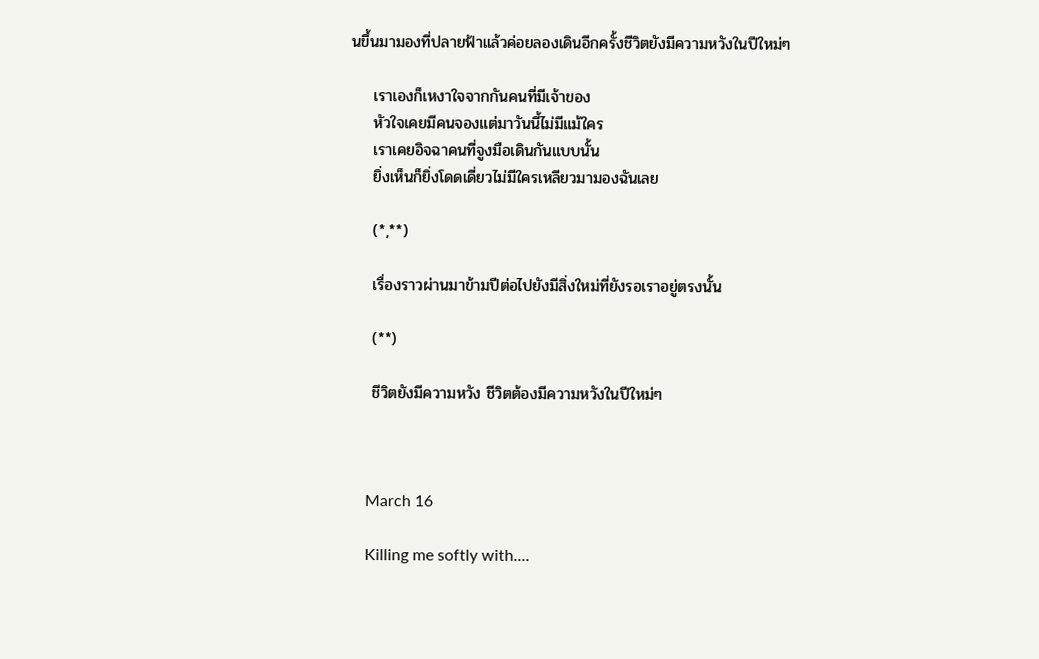นขึ้นมามองที่ปลายฟ้าแล้วค่อยลองเดินอีกครั้งชีวิตยังมีความหวังในปีใหม่ๆ

    เราเองก็เหงาใจจากกันคนที่มีเจ้าของ
    หัวใจเคยมีคนจองแต่มาวันนี้ไม่มีแม้ใคร
    เราเคยอิจฉาคนที่จูงมือเดินกันแบบนั้น
    ยิ่งเห็นก็ยิ่งโดดเดี่ยวไม่มีใครเหลียวมามองฉันเลย

    (*,**)

    เรื่องราวผ่านมาข้ามปีต่อไปยังมีสิ่งใหม่ที่ยังรอเราอยู่ตรงนั้น

    (**)

    ชีวิตยังมีความหวัง ชีวิตต้องมีความหวังในปีใหม่ๆ



    March 16

    Killing me softly with....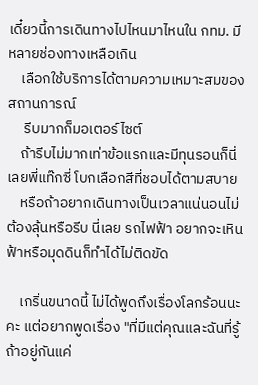เดี๋ยวนี้การเดินทางไปไหนมาไหนใน กทม. มีหลายช่องทางเหลือเกิน
    เลือกใช้บริการได้ตามความเหมาะสมของสถานการณ์
     รีบมากก็มอเตอร์ไซต์
    ถ้ารีบไม่มากเท่าข้อแรกและมีทุนรอนก็นี่เลยพี่แท๊กซี่ โบกเลือกสีที่ชอบได้ตามสบาย
    หรือถ้าอยากเดินทางเป็นเวลาแน่นอนไม่ต้องลุ้นหรือรีบ นี่เลย รถไฟฟ้า อยากจะเหินฟ้าหรือมุดดินก็ทำได้ไม่ติดขัด

    เกริ่นขนาดนี้ ไม่ได้พูดถึงเรื่องโลกร้อนนะคะ แต่อยากพูดเรื่อง "ที่มีแต่คุณและฉันที่รู้ถ้าอยู่กันแค่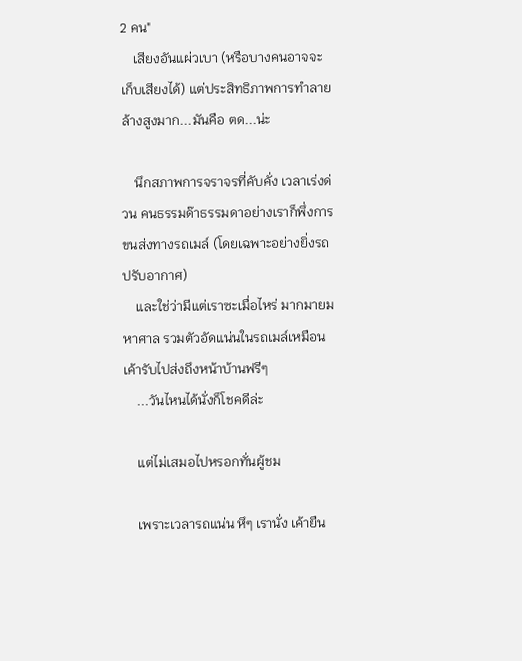2 คน"
    เสียงอันแผ่วเบา (หรือบางคนอาจจะเก็บเสียงได้) แต่ประสิทธิภาพการทำลายล้างสูงมาก...มันคือ ตด...น่ะ

    นึกสภาพการจราจรที่คับคั่ง เวลาเร่งด่วน คนธรรมด๊าธรรมดาอย่างเราก็พึ่งการขนส่งทางรถเมล์ (โดยเฉพาะอย่างยิ่งรถปรับอากาศ)
    และใช่ว่ามีแต่เราซะเมื่อไหร่ มากมายมหาศาล รวมตัวอัดแน่นในรถเมล์เหมือนเค้ารับไปส่งถึงหน้าบ้านฟรีๆ
    ...วันไหนได้นั่งก็โชคดีล่ะ

    แต่ไม่เสมอไปหรอกทั่นผู้ชม

    เพราะเวลารถแน่น หึๆ เรานั่ง เค้ายืน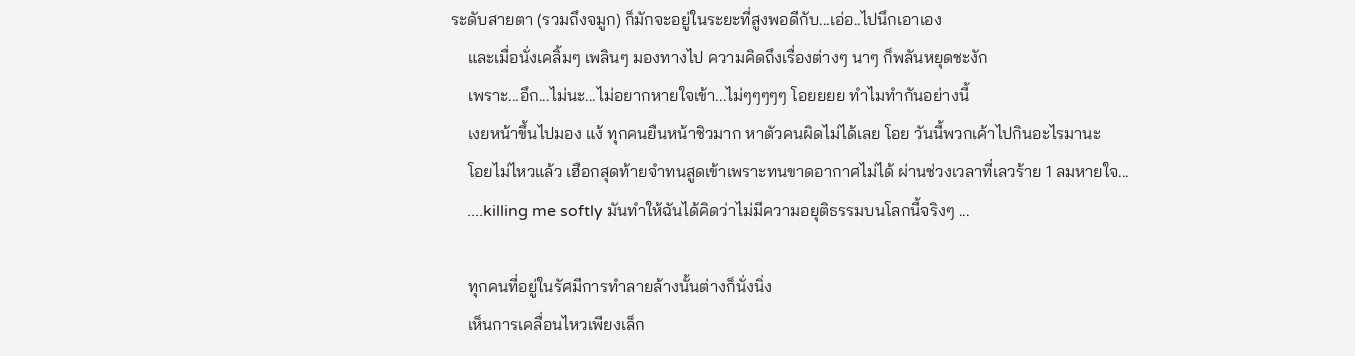ระดับสายตา (รวมถึงจมูก) ก็มักจะอยู่ในระยะที่สูงพอดีกับ...เอ่อ..ไปนึกเอาเอง
    และเมื่อนั่งเคลิ้มๆ เพลินๆ มองทางไป ความคิดถึงเรื่องต่างๆ นาๆ ก็พลันหยุดชะงัก
    เพราะ...อึก...ไม่นะ...ไม่อยากหายใจเข้า...ไม่ๆๆๆๆๆ โอยยยย ทำไมทำกันอย่างนี้
    เงยหน้าขึ้นไปมอง แง้ ทุกคนยืนหน้าชิวมาก หาตัวคนผิดไม่ได้เลย โอย วันนี้พวกเค้าไปกินอะไรมานะ
    โอยไม่ไหวแล้ว เฮือกสุดท้ายจำทนสูดเข้าเพราะทนขาดอากาศไม่ได้ ผ่านช่วงเวลาที่เลวร้าย 1 ลมหายใจ...
    ....killing me softly มันทำให้ฉันได้คิดว่าไม่มีความอยุติธรรมบนโลกนี้จริงๆ ...

    ทุกคนที่อยู่ในรัศมีการทำลายล้างนั้นต่างก็นั่งนิ่ง
    เห็นการเคลื่อนไหวเพียงเล็ก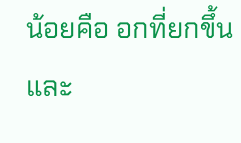น้อยคือ อกที่ยกขึ้นและ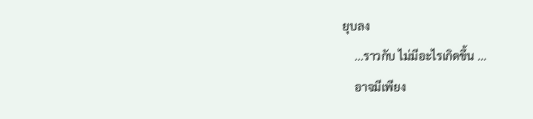ยุบลง
    ...ราวกับ ไม่มีอะไรเกิดขึ้น ...
    อาจมีเพียง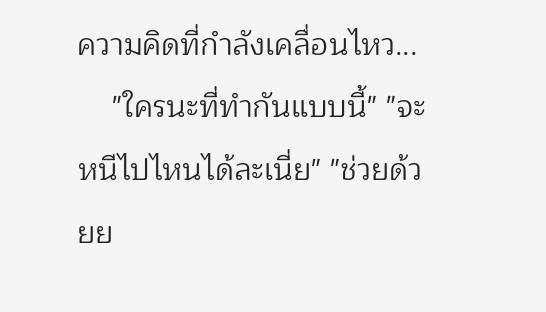ความคิดที่กำลังเคลื่อนไหว...
    "ใครนะที่ทำกันแบบนี้" "จะหนีไปไหนได้ละเนี่ย" "ช่วยด้วยย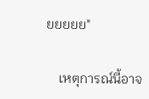ยยยยย"

    เหตุการณ์นี้อาจ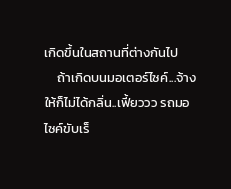เกิดขึ้นในสถานที่ต่างกันไป
    ถ้าเกิดบนมอเตอร์ไซค์...จ้างให้ก็ไม่ได้กลิ่น..เฟี้ยววว รถมอไซค์ขับเร็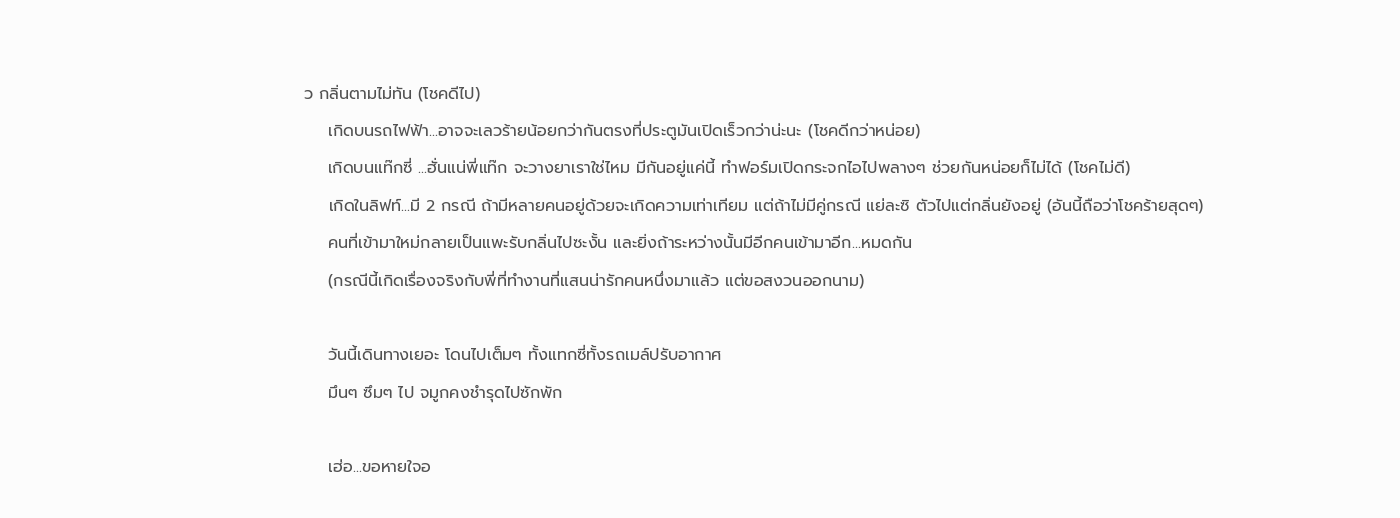ว กลิ่นตามไม่ทัน (โชคดีไป)
    เกิดบนรถไฟฟ้า...อาจจะเลวร้ายน้อยกว่ากันตรงที่ประตูมันเปิดเร็วกว่าน่ะนะ (โชคดีกว่าหน่อย)
    เกิดบนแท๊กซี่ ...ฮั่นแน่พี่แท๊ก จะวางยาเราใช่ไหม มีกันอยู่แค่นี้ ทำฟอร์มเปิดกระจกไอไปพลางๆ ช่วยกันหน่อยก็ไม่ได้ (โชคไม่ดี)
    เกิดในลิฟท์...มี 2 กรณี ถ้ามีหลายคนอยู่ด้วยจะเกิดความเท่าเทียม แต่ถ้าไม่มีคู่กรณี แย่ละซิ ตัวไปแต่กลิ่นยังอยู่ (อันนี้ถือว่าโชคร้ายสุดๆ)
    คนที่เข้ามาใหม่กลายเป็นแพะรับกลิ่นไปซะงั้น และยิ่งถ้าระหว่างนั้นมีอีกคนเข้ามาอีก...หมดกัน
    (กรณีนี้เกิดเรื่องจริงกับพี่ที่ทำงานที่แสนน่ารักคนหนึ่งมาแล้ว แต่ขอสงวนออกนาม)

    วันนี้เดินทางเยอะ โดนไปเต็มๆ ทั้งแทกซี่ทั้งรถเมล์ปรับอากาศ
    มึนๆ ซึมๆ ไป จมูกคงชำรุดไปซักพัก

    เฮ่อ...ขอหายใจอ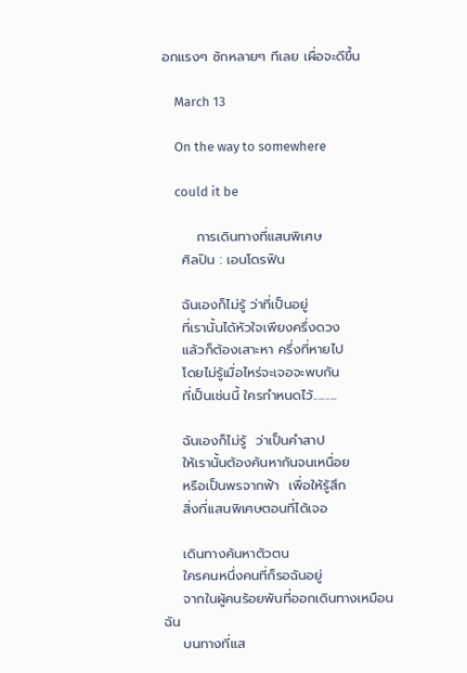อกแรงๆ ซักหลายๆ ทีเลย เผื่อจะดีขึ้น

    March 13

    On the way to somewhere

    could it be

       การเดินทางที่แสนพิเศษ
    ศิลปิน : เอนโดรฟิน

    ฉันเองก็ไม่รู้ ว่าที่เป็นอยู่
    ที่เรานั้นได้หัวใจเพียงครึ่งดวง
    แล้วก็ต้องเสาะหา ครึ่งที่หายไป
    โดยไม่รู้เมื่อไหร่จะเจอจะพบกัน
    ที่เป็นเช่นนี้ ใครกำหนดไว้..........

    ฉันเองก็ไม่รู้  ว่าเป็นคำสาป
    ให้เรานั้นต้องค้นหากันจนเหนื่อย
    หรือเป็นพรจากฟ้า  เพื่อให้รู้สึก
    สิ่งที่เเสนพิเศษตอนที่ได้เจอ

    เดินทางค้นหาตัวตน
    ใครคนหนึ่งคนที่ก็รอฉันอยู่
    จากในผู้คนร้อยพันที่ออกเดินทางเหมือนฉัน
    บนทางที่แส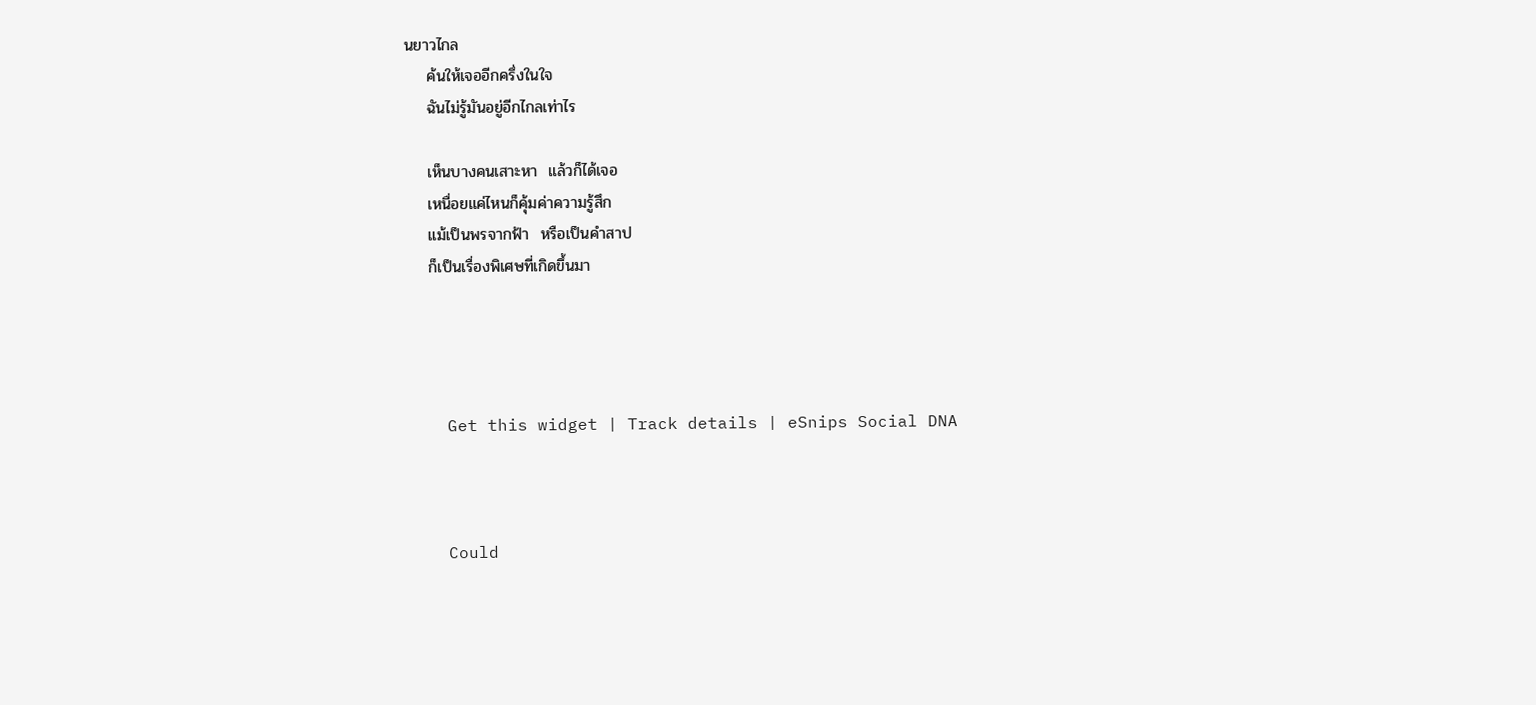นยาวไกล
    ค้นให้เจออีกครึ่งในใจ
    ฉันไม่รู้มันอยู่อีกไกลเท่าไร

    เห็นบางคนเสาะหา  แล้วก็ได้เจอ
    เหนื่อยแค่ไหนก็คุ้มค่าความรู้สึก
    แม้เป็นพรจากฟ้า  หรือเป็นคำสาป
    ก็เป็นเรื่องพิเศษที่เกิดขึ้นมา




    Get this widget | Track details | eSnips Social DNA



    Could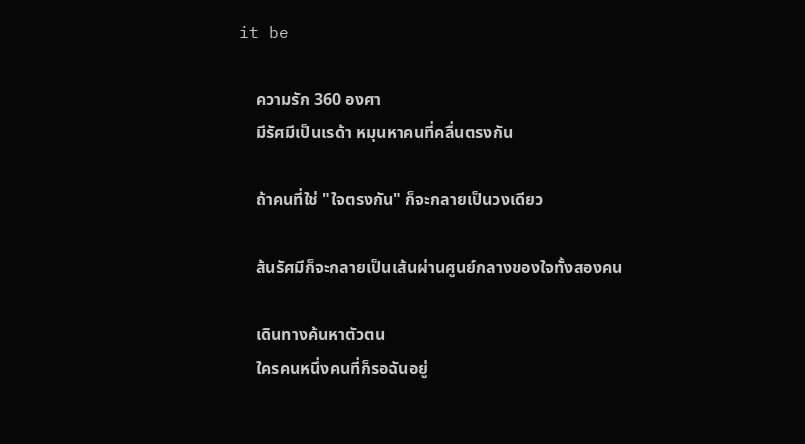it be

    ความรัก 360 องศา
    มีรัศมีเป็นเรด้า หมุนหาคนที่คลื่นตรงกัน

    ถ้าคนที่ใช่ "ใจตรงกัน" ก็จะกลายเป็นวงเดียว

    ส้นรัศมีก็จะกลายเป็นเส้นผ่านศูนย์กลางของใจทั้งสองคน

    เดินทางค้นหาตัวตน
    ใครคนหนึ่งคนที่ก็รอฉันอยู่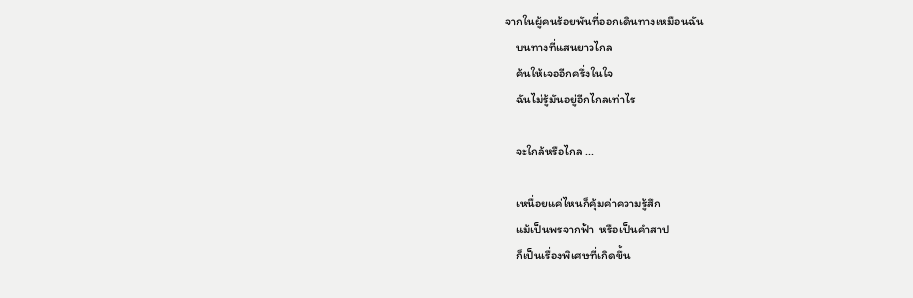จากในผู้คนร้อยพันที่ออกเดินทางเหมือนฉัน
    บนทางที่แสนยาวไกล
    ค้นให้เจออีกครึ่งในใจ
    ฉันไม่รู้มันอยู่อีกไกลเท่าไร

    จะใกล้หรือไกล ...

    เหนื่อยแค่ไหนก็คุ้มค่าความรู้สึก
    แม้เป็นพรจากฟ้า  หรือเป็นคำสาป
    ก็เป็นเรื่องพิเศษที่เกิดขึ้น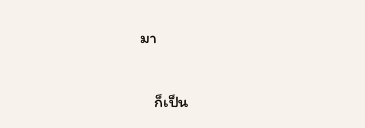มา

    ก็เป็น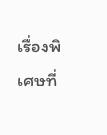เรื่องพิเศษที่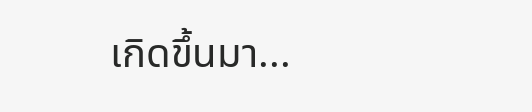เกิดขึ้นมา...